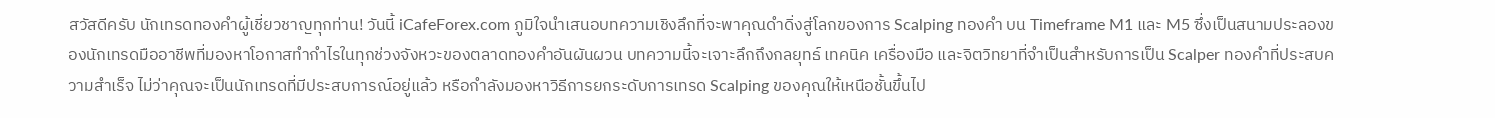สวัสดีครับ นักเทรดทองคำผู้เชี่ยวชาญทุกท่าน! วันนี้ iCafeForex.com ภูมิใจนำเสนอบทความเชิงลึกที่จะพาคุณดำดิ่งสู่โลกของการ Scalping ทองคำ บน Timeframe M1 และ M5 ซึ่งเป็นสนามประลองของนักเทรดมืออาชีพที่มองหาโอกาสทำกำไรในทุกช่วงจังหวะของตลาดทองคำอันผันผวน บทความนี้จะเจาะลึกถึงกลยุทธ์ เทคนิค เครื่องมือ และจิตวิทยาที่จำเป็นสำหรับการเป็น Scalper ทองคำที่ประสบความสำเร็จ ไม่ว่าคุณจะเป็นนักเทรดที่มีประสบการณ์อยู่แล้ว หรือกำลังมองหาวิธีการยกระดับการเทรด Scalping ของคุณให้เหนือชั้นขึ้นไป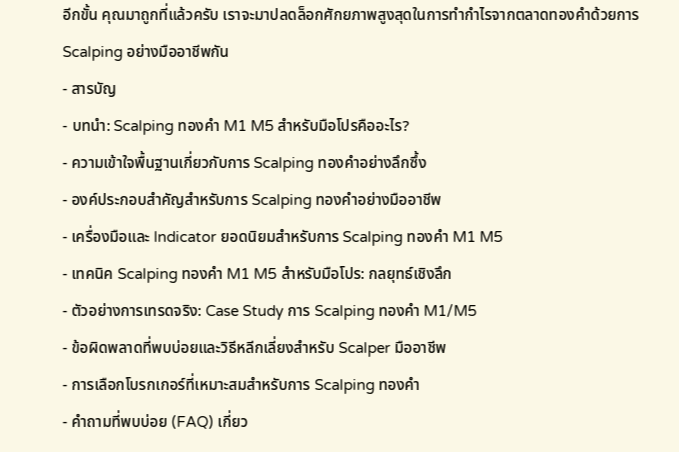อีกขั้น คุณมาถูกที่แล้วครับ เราจะมาปลดล็อกศักยภาพสูงสุดในการทำกำไรจากตลาดทองคำด้วยการ Scalping อย่างมืออาชีพกัน
- สารบัญ
- บทนำ: Scalping ทองคำ M1 M5 สำหรับมือโปรคืออะไร?
- ความเข้าใจพื้นฐานเกี่ยวกับการ Scalping ทองคำอย่างลึกซึ้ง
- องค์ประกอบสำคัญสำหรับการ Scalping ทองคำอย่างมืออาชีพ
- เครื่องมือและ Indicator ยอดนิยมสำหรับการ Scalping ทองคำ M1 M5
- เทคนิค Scalping ทองคำ M1 M5 สำหรับมือโปร: กลยุทธ์เชิงลึก
- ตัวอย่างการเทรดจริง: Case Study การ Scalping ทองคำ M1/M5
- ข้อผิดพลาดที่พบบ่อยและวิธีหลีกเลี่ยงสำหรับ Scalper มืออาชีพ
- การเลือกโบรกเกอร์ที่เหมาะสมสำหรับการ Scalping ทองคำ
- คำถามที่พบบ่อย (FAQ) เกี่ยว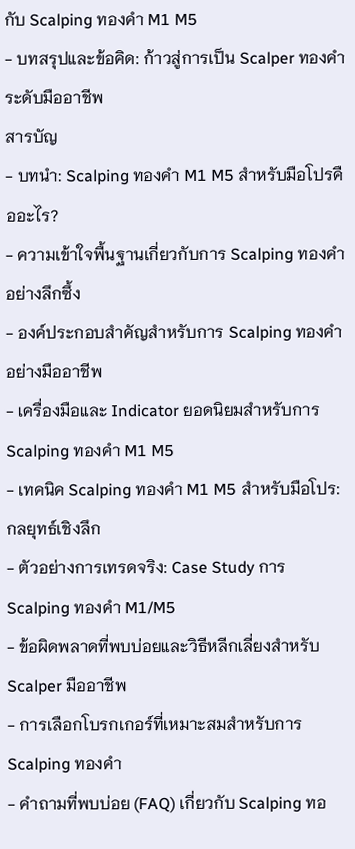กับ Scalping ทองคำ M1 M5
- บทสรุปและข้อคิด: ก้าวสู่การเป็น Scalper ทองคำระดับมืออาชีพ
สารบัญ
- บทนำ: Scalping ทองคำ M1 M5 สำหรับมือโปรคืออะไร?
- ความเข้าใจพื้นฐานเกี่ยวกับการ Scalping ทองคำอย่างลึกซึ้ง
- องค์ประกอบสำคัญสำหรับการ Scalping ทองคำอย่างมืออาชีพ
- เครื่องมือและ Indicator ยอดนิยมสำหรับการ Scalping ทองคำ M1 M5
- เทคนิค Scalping ทองคำ M1 M5 สำหรับมือโปร: กลยุทธ์เชิงลึก
- ตัวอย่างการเทรดจริง: Case Study การ Scalping ทองคำ M1/M5
- ข้อผิดพลาดที่พบบ่อยและวิธีหลีกเลี่ยงสำหรับ Scalper มืออาชีพ
- การเลือกโบรกเกอร์ที่เหมาะสมสำหรับการ Scalping ทองคำ
- คำถามที่พบบ่อย (FAQ) เกี่ยวกับ Scalping ทอ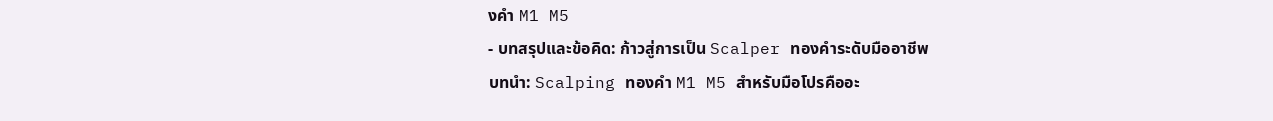งคำ M1 M5
- บทสรุปและข้อคิด: ก้าวสู่การเป็น Scalper ทองคำระดับมืออาชีพ
บทนำ: Scalping ทองคำ M1 M5 สำหรับมือโปรคืออะ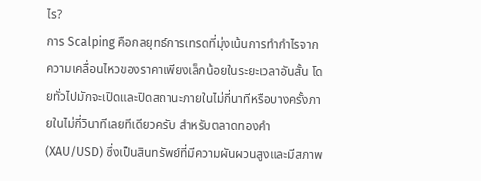ไร?
การ Scalping คือกลยุทธ์การเทรดที่มุ่งเน้นการทำกำไรจากความเคลื่อนไหวของราคาเพียงเล็กน้อยในระยะเวลาอันสั้น โดยทั่วไปมักจะเปิดและปิดสถานะภายในไม่กี่นาทีหรือบางครั้งภายในไม่กี่วินาทีเลยทีเดียวครับ สำหรับตลาดทองคำ (XAU/USD) ซึ่งเป็นสินทรัพย์ที่มีความผันผวนสูงและมีสภาพ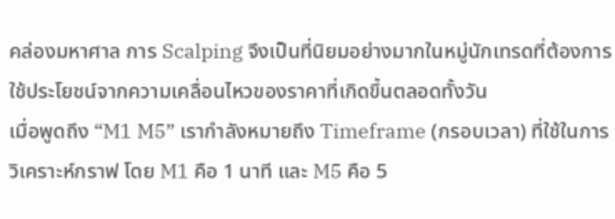คล่องมหาศาล การ Scalping จึงเป็นที่นิยมอย่างมากในหมู่นักเทรดที่ต้องการใช้ประโยชน์จากความเคลื่อนไหวของราคาที่เกิดขึ้นตลอดทั้งวัน
เมื่อพูดถึง “M1 M5” เรากำลังหมายถึง Timeframe (กรอบเวลา) ที่ใช้ในการวิเคราะห์กราฟ โดย M1 คือ 1 นาที และ M5 คือ 5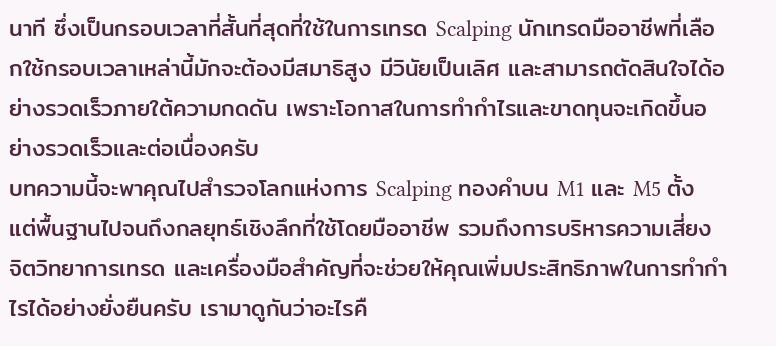นาที ซึ่งเป็นกรอบเวลาที่สั้นที่สุดที่ใช้ในการเทรด Scalping นักเทรดมืออาชีพที่เลือกใช้กรอบเวลาเหล่านี้มักจะต้องมีสมาธิสูง มีวินัยเป็นเลิศ และสามารถตัดสินใจได้อย่างรวดเร็วภายใต้ความกดดัน เพราะโอกาสในการทำกำไรและขาดทุนจะเกิดขึ้นอย่างรวดเร็วและต่อเนื่องครับ
บทความนี้จะพาคุณไปสำรวจโลกแห่งการ Scalping ทองคำบน M1 และ M5 ตั้งแต่พื้นฐานไปจนถึงกลยุทธ์เชิงลึกที่ใช้โดยมืออาชีพ รวมถึงการบริหารความเสี่ยง จิตวิทยาการเทรด และเครื่องมือสำคัญที่จะช่วยให้คุณเพิ่มประสิทธิภาพในการทำกำไรได้อย่างยั่งยืนครับ เรามาดูกันว่าอะไรคื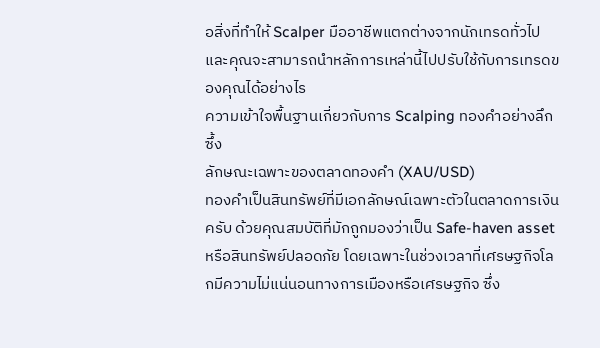อสิ่งที่ทำให้ Scalper มืออาชีพแตกต่างจากนักเทรดทั่วไป และคุณจะสามารถนำหลักการเหล่านี้ไปปรับใช้กับการเทรดของคุณได้อย่างไร
ความเข้าใจพื้นฐานเกี่ยวกับการ Scalping ทองคำอย่างลึกซึ้ง
ลักษณะเฉพาะของตลาดทองคำ (XAU/USD)
ทองคำเป็นสินทรัพย์ที่มีเอกลักษณ์เฉพาะตัวในตลาดการเงินครับ ด้วยคุณสมบัติที่มักถูกมองว่าเป็น Safe-haven asset หรือสินทรัพย์ปลอดภัย โดยเฉพาะในช่วงเวลาที่เศรษฐกิจโลกมีความไม่แน่นอนทางการเมืองหรือเศรษฐกิจ ซึ่ง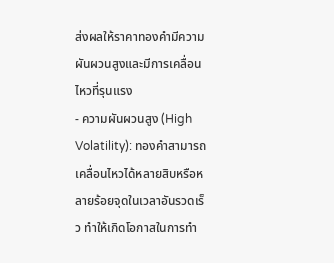ส่งผลให้ราคาทองคำมีความผันผวนสูงและมีการเคลื่อนไหวที่รุนแรง
- ความผันผวนสูง (High Volatility): ทองคำสามารถเคลื่อนไหวได้หลายสิบหรือหลายร้อยจุดในเวลาอันรวดเร็ว ทำให้เกิดโอกาสในการทำ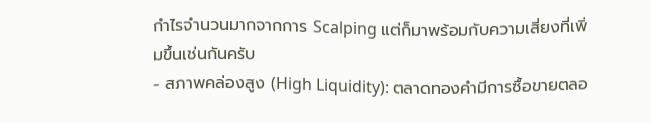กำไรจำนวนมากจากการ Scalping แต่ก็มาพร้อมกับความเสี่ยงที่เพิ่มขึ้นเช่นกันครับ
- สภาพคล่องสูง (High Liquidity): ตลาดทองคำมีการซื้อขายตลอ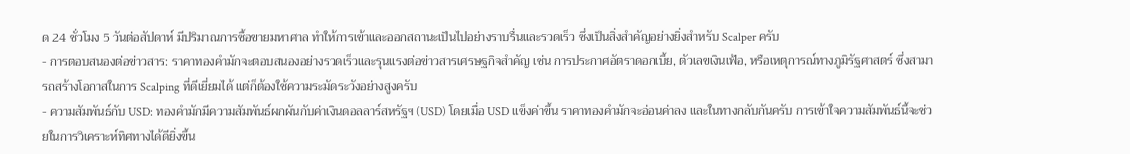ด 24 ชั่วโมง 5 วันต่อสัปดาห์ มีปริมาณการซื้อขายมหาศาล ทำให้การเข้าและออกสถานะเป็นไปอย่างราบรื่นและรวดเร็ว ซึ่งเป็นสิ่งสำคัญอย่างยิ่งสำหรับ Scalper ครับ
- การตอบสนองต่อข่าวสาร: ราคาทองคำมักจะตอบสนองอย่างรวดเร็วและรุนแรงต่อข่าวสารเศรษฐกิจสำคัญ เช่น การประกาศอัตราดอกเบี้ย, ตัวเลขเงินเฟ้อ, หรือเหตุการณ์ทางภูมิรัฐศาสตร์ ซึ่งสามารถสร้างโอกาสในการ Scalping ที่ดีเยี่ยมได้ แต่ก็ต้องใช้ความระมัดระวังอย่างสูงครับ
- ความสัมพันธ์กับ USD: ทองคำมักมีความสัมพันธ์ผกผันกับค่าเงินดอลลาร์สหรัฐฯ (USD) โดยเมื่อ USD แข็งค่าขึ้น ราคาทองคำมักจะอ่อนค่าลง และในทางกลับกันครับ การเข้าใจความสัมพันธ์นี้จะช่วยในการวิเคราะห์ทิศทางได้ดียิ่งขึ้น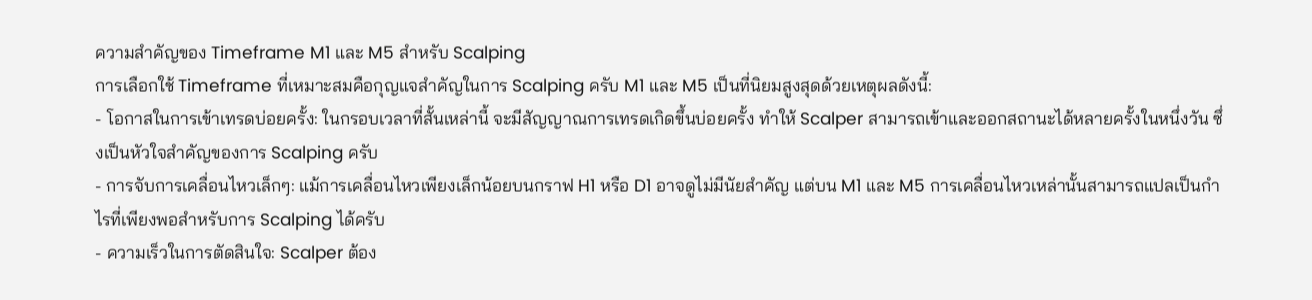ความสำคัญของ Timeframe M1 และ M5 สำหรับ Scalping
การเลือกใช้ Timeframe ที่เหมาะสมคือกุญแจสำคัญในการ Scalping ครับ M1 และ M5 เป็นที่นิยมสูงสุดด้วยเหตุผลดังนี้:
- โอกาสในการเข้าเทรดบ่อยครั้ง: ในกรอบเวลาที่สั้นเหล่านี้ จะมีสัญญาณการเทรดเกิดขึ้นบ่อยครั้ง ทำให้ Scalper สามารถเข้าและออกสถานะได้หลายครั้งในหนึ่งวัน ซึ่งเป็นหัวใจสำคัญของการ Scalping ครับ
- การจับการเคลื่อนไหวเล็กๆ: แม้การเคลื่อนไหวเพียงเล็กน้อยบนกราฟ H1 หรือ D1 อาจดูไม่มีนัยสำคัญ แต่บน M1 และ M5 การเคลื่อนไหวเหล่านั้นสามารถแปลเป็นกำไรที่เพียงพอสำหรับการ Scalping ได้ครับ
- ความเร็วในการตัดสินใจ: Scalper ต้อง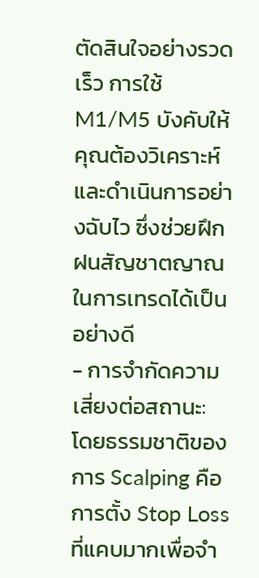ตัดสินใจอย่างรวดเร็ว การใช้ M1/M5 บังคับให้คุณต้องวิเคราะห์และดำเนินการอย่างฉับไว ซึ่งช่วยฝึกฝนสัญชาตญาณในการเทรดได้เป็นอย่างดี
- การจำกัดความเสี่ยงต่อสถานะ: โดยธรรมชาติของการ Scalping คือการตั้ง Stop Loss ที่แคบมากเพื่อจำ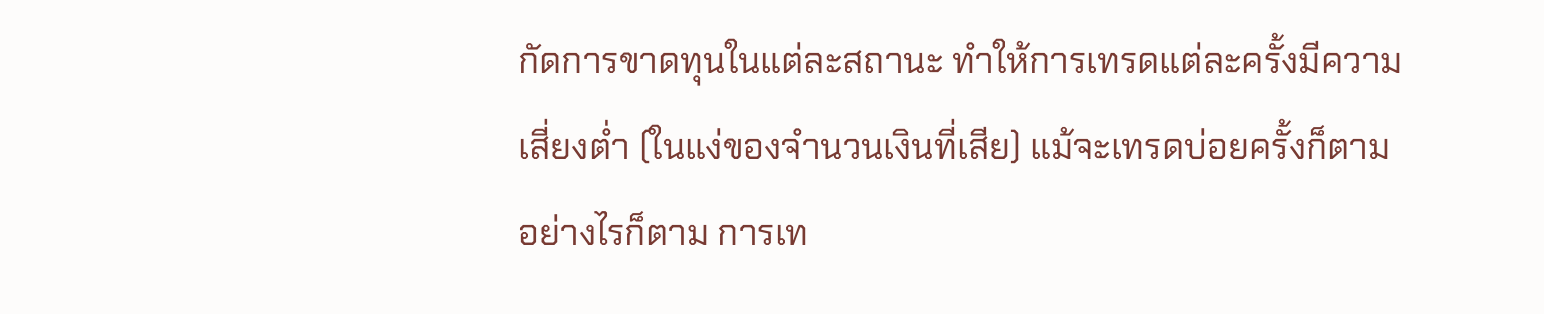กัดการขาดทุนในแต่ละสถานะ ทำให้การเทรดแต่ละครั้งมีความเสี่ยงต่ำ (ในแง่ของจำนวนเงินที่เสีย) แม้จะเทรดบ่อยครั้งก็ตาม
อย่างไรก็ตาม การเท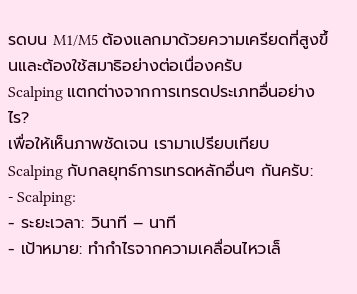รดบน M1/M5 ต้องแลกมาด้วยความเครียดที่สูงขึ้นและต้องใช้สมาธิอย่างต่อเนื่องครับ
Scalping แตกต่างจากการเทรดประเภทอื่นอย่างไร?
เพื่อให้เห็นภาพชัดเจน เรามาเปรียบเทียบ Scalping กับกลยุทธ์การเทรดหลักอื่นๆ กันครับ:
- Scalping:
- ระยะเวลา: วินาที – นาที
- เป้าหมาย: ทำกำไรจากความเคลื่อนไหวเล็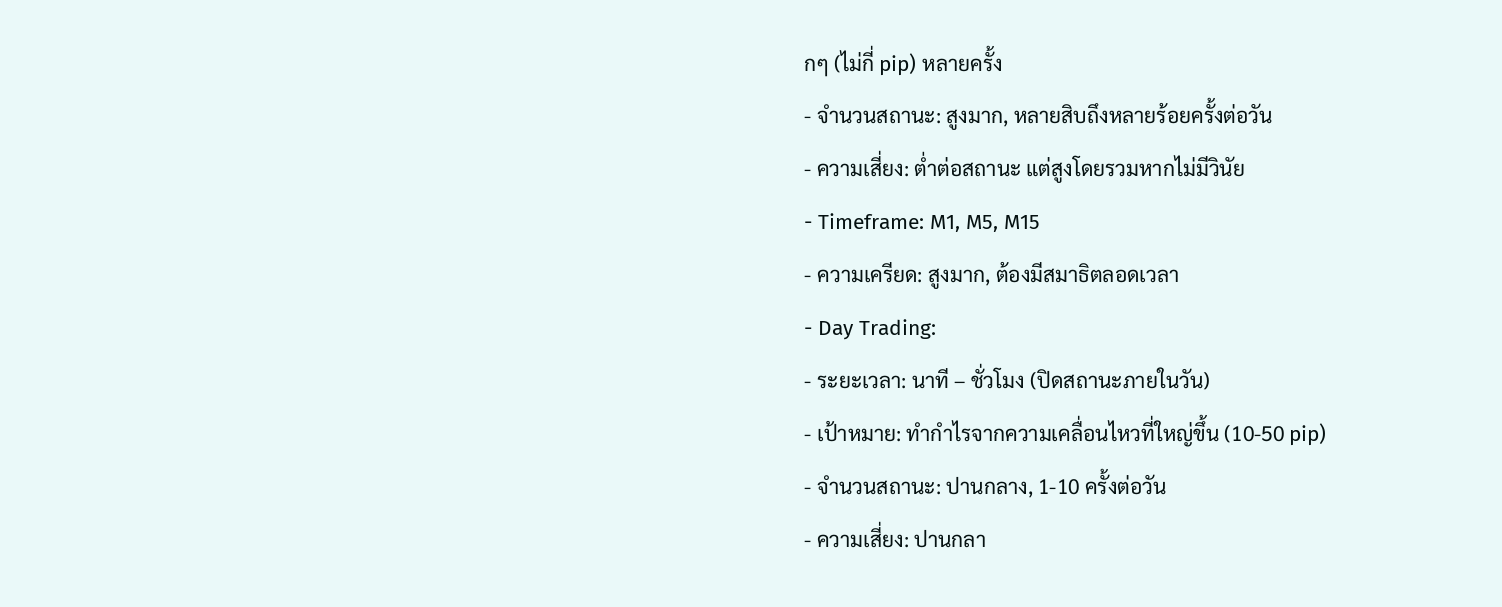กๆ (ไม่กี่ pip) หลายครั้ง
- จำนวนสถานะ: สูงมาก, หลายสิบถึงหลายร้อยครั้งต่อวัน
- ความเสี่ยง: ต่ำต่อสถานะ แต่สูงโดยรวมหากไม่มีวินัย
- Timeframe: M1, M5, M15
- ความเครียด: สูงมาก, ต้องมีสมาธิตลอดเวลา
- Day Trading:
- ระยะเวลา: นาที – ชั่วโมง (ปิดสถานะภายในวัน)
- เป้าหมาย: ทำกำไรจากความเคลื่อนไหวที่ใหญ่ขึ้น (10-50 pip)
- จำนวนสถานะ: ปานกลาง, 1-10 ครั้งต่อวัน
- ความเสี่ยง: ปานกลา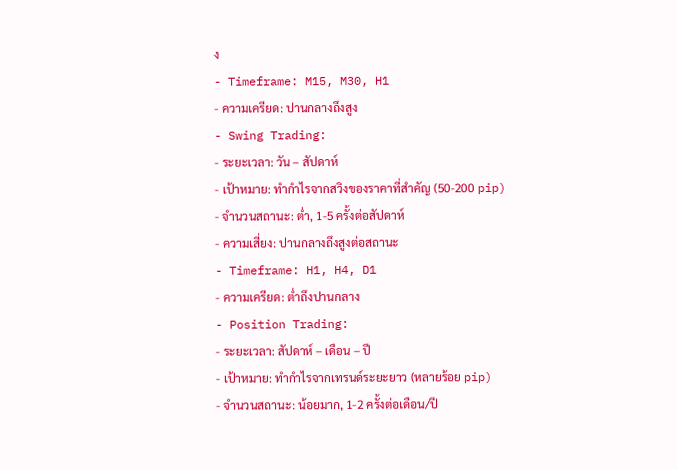ง
- Timeframe: M15, M30, H1
- ความเครียด: ปานกลางถึงสูง
- Swing Trading:
- ระยะเวลา: วัน – สัปดาห์
- เป้าหมาย: ทำกำไรจากสวิงของราคาที่สำคัญ (50-200 pip)
- จำนวนสถานะ: ต่ำ, 1-5 ครั้งต่อสัปดาห์
- ความเสี่ยง: ปานกลางถึงสูงต่อสถานะ
- Timeframe: H1, H4, D1
- ความเครียด: ต่ำถึงปานกลาง
- Position Trading:
- ระยะเวลา: สัปดาห์ – เดือน – ปี
- เป้าหมาย: ทำกำไรจากเทรนด์ระยะยาว (หลายร้อย pip)
- จำนวนสถานะ: น้อยมาก, 1-2 ครั้งต่อเดือน/ปี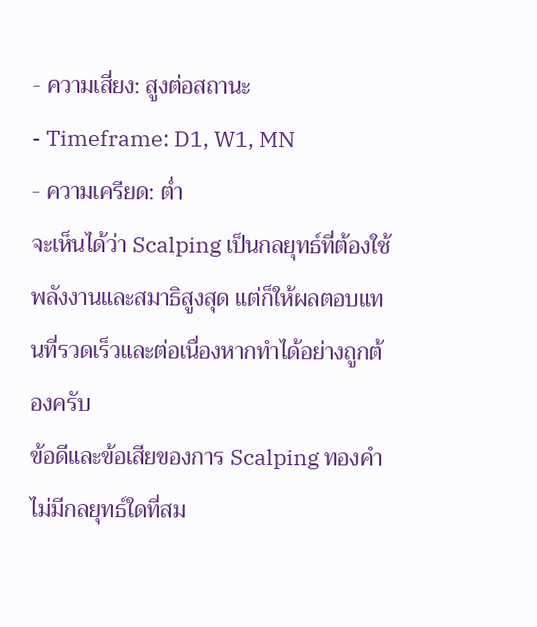- ความเสี่ยง: สูงต่อสถานะ
- Timeframe: D1, W1, MN
- ความเครียด: ต่ำ
จะเห็นได้ว่า Scalping เป็นกลยุทธ์ที่ต้องใช้พลังงานและสมาธิสูงสุด แต่ก็ให้ผลตอบแทนที่รวดเร็วและต่อเนื่องหากทำได้อย่างถูกต้องครับ
ข้อดีและข้อเสียของการ Scalping ทองคำ
ไม่มีกลยุทธ์ใดที่สม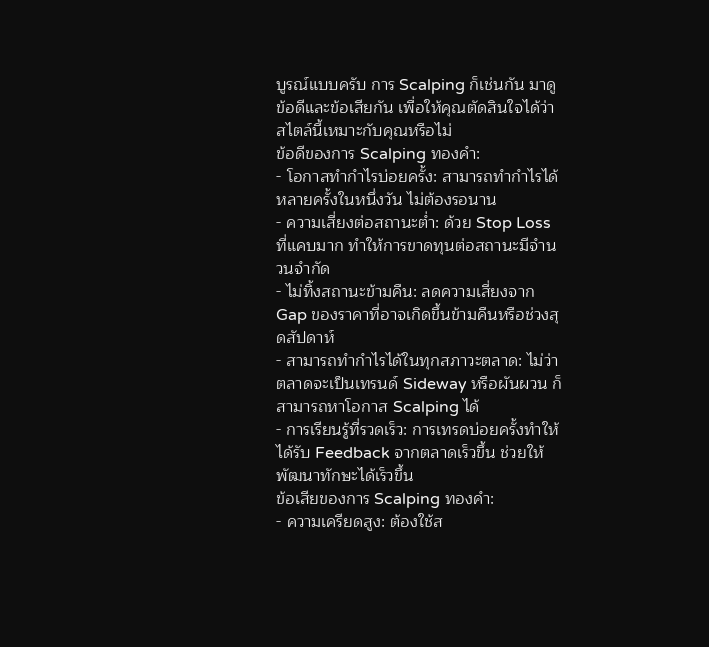บูรณ์แบบครับ การ Scalping ก็เช่นกัน มาดูข้อดีและข้อเสียกัน เพื่อให้คุณตัดสินใจได้ว่าสไตล์นี้เหมาะกับคุณหรือไม่
ข้อดีของการ Scalping ทองคำ:
- โอกาสทำกำไรบ่อยครั้ง: สามารถทำกำไรได้หลายครั้งในหนึ่งวัน ไม่ต้องรอนาน
- ความเสี่ยงต่อสถานะต่ำ: ด้วย Stop Loss ที่แคบมาก ทำให้การขาดทุนต่อสถานะมีจำนวนจำกัด
- ไม่ทิ้งสถานะข้ามคืน: ลดความเสี่ยงจาก Gap ของราคาที่อาจเกิดขึ้นข้ามคืนหรือช่วงสุดสัปดาห์
- สามารถทำกำไรได้ในทุกสภาวะตลาด: ไม่ว่าตลาดจะเป็นเทรนด์ Sideway หรือผันผวน ก็สามารถหาโอกาส Scalping ได้
- การเรียนรู้ที่รวดเร็ว: การเทรดบ่อยครั้งทำให้ได้รับ Feedback จากตลาดเร็วขึ้น ช่วยให้พัฒนาทักษะได้เร็วขึ้น
ข้อเสียของการ Scalping ทองคำ:
- ความเครียดสูง: ต้องใช้ส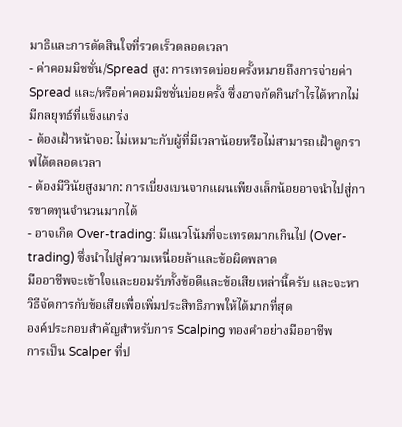มาธิและการตัดสินใจที่รวดเร็วตลอดเวลา
- ค่าคอมมิชชั่น/Spread สูง: การเทรดบ่อยครั้งหมายถึงการจ่ายค่า Spread และ/หรือค่าคอมมิชชั่นบ่อยครั้ง ซึ่งอาจกัดกินกำไรได้หากไม่มีกลยุทธ์ที่แข็งแกร่ง
- ต้องเฝ้าหน้าจอ: ไม่เหมาะกับผู้ที่มีเวลาน้อยหรือไม่สามารถเฝ้าดูกราฟได้ตลอดเวลา
- ต้องมีวินัยสูงมาก: การเบี่ยงเบนจากแผนเพียงเล็กน้อยอาจนำไปสู่การขาดทุนจำนวนมากได้
- อาจเกิด Over-trading: มีแนวโน้มที่จะเทรดมากเกินไป (Over-trading) ซึ่งนำไปสู่ความเหนื่อยล้าและข้อผิดพลาด
มืออาชีพจะเข้าใจและยอมรับทั้งข้อดีและข้อเสียเหล่านี้ครับ และจะหาวิธีจัดการกับข้อเสียเพื่อเพิ่มประสิทธิภาพให้ได้มากที่สุด
องค์ประกอบสำคัญสำหรับการ Scalping ทองคำอย่างมืออาชีพ
การเป็น Scalper ที่ป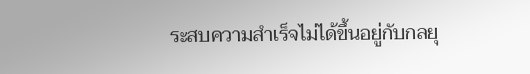ระสบความสำเร็จไม่ได้ขึ้นอยู่กับกลยุ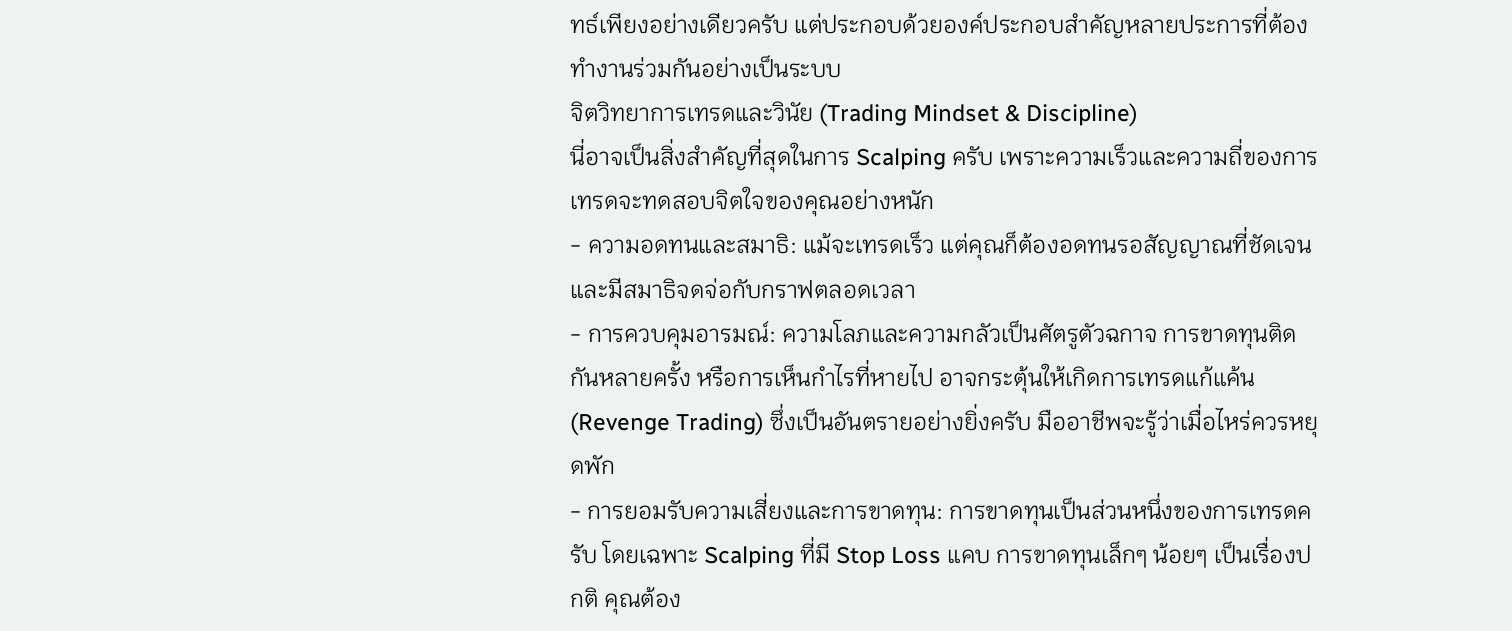ทธ์เพียงอย่างเดียวครับ แต่ประกอบด้วยองค์ประกอบสำคัญหลายประการที่ต้องทำงานร่วมกันอย่างเป็นระบบ
จิตวิทยาการเทรดและวินัย (Trading Mindset & Discipline)
นี่อาจเป็นสิ่งสำคัญที่สุดในการ Scalping ครับ เพราะความเร็วและความถี่ของการเทรดจะทดสอบจิตใจของคุณอย่างหนัก
- ความอดทนและสมาธิ: แม้จะเทรดเร็ว แต่คุณก็ต้องอดทนรอสัญญาณที่ชัดเจน และมีสมาธิจดจ่อกับกราฟตลอดเวลา
- การควบคุมอารมณ์: ความโลภและความกลัวเป็นศัตรูตัวฉกาจ การขาดทุนติดกันหลายครั้ง หรือการเห็นกำไรที่หายไป อาจกระตุ้นให้เกิดการเทรดแก้แค้น (Revenge Trading) ซึ่งเป็นอันตรายอย่างยิ่งครับ มืออาชีพจะรู้ว่าเมื่อไหร่ควรหยุดพัก
- การยอมรับความเสี่ยงและการขาดทุน: การขาดทุนเป็นส่วนหนึ่งของการเทรดครับ โดยเฉพาะ Scalping ที่มี Stop Loss แคบ การขาดทุนเล็กๆ น้อยๆ เป็นเรื่องปกติ คุณต้อง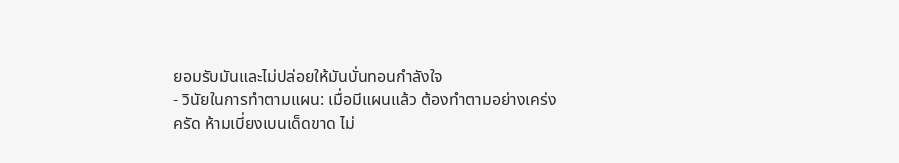ยอมรับมันและไม่ปล่อยให้มันบั่นทอนกำลังใจ
- วินัยในการทำตามแผน: เมื่อมีแผนแล้ว ต้องทำตามอย่างเคร่งครัด ห้ามเบี่ยงเบนเด็ดขาด ไม่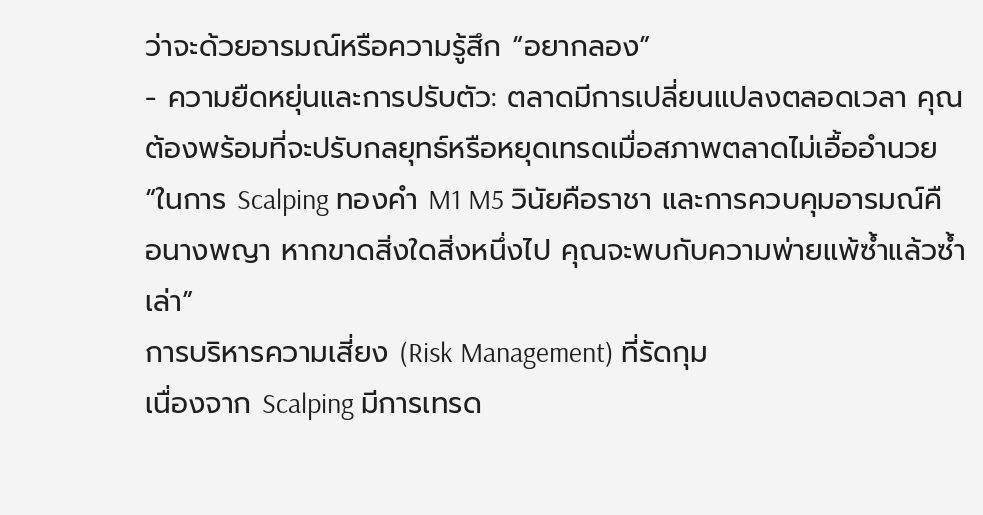ว่าจะด้วยอารมณ์หรือความรู้สึก “อยากลอง”
- ความยืดหยุ่นและการปรับตัว: ตลาดมีการเปลี่ยนแปลงตลอดเวลา คุณต้องพร้อมที่จะปรับกลยุทธ์หรือหยุดเทรดเมื่อสภาพตลาดไม่เอื้ออำนวย
“ในการ Scalping ทองคำ M1 M5 วินัยคือราชา และการควบคุมอารมณ์คือนางพญา หากขาดสิ่งใดสิ่งหนึ่งไป คุณจะพบกับความพ่ายแพ้ซ้ำแล้วซ้ำเล่า”
การบริหารความเสี่ยง (Risk Management) ที่รัดกุม
เนื่องจาก Scalping มีการเทรด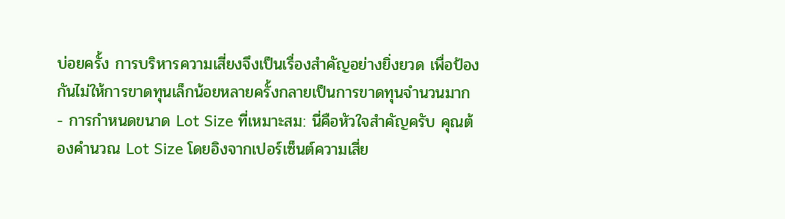บ่อยครั้ง การบริหารความเสี่ยงจึงเป็นเรื่องสำคัญอย่างยิ่งยวด เพื่อป้องกันไม่ให้การขาดทุนเล็กน้อยหลายครั้งกลายเป็นการขาดทุนจำนวนมาก
- การกำหนดขนาด Lot Size ที่เหมาะสม: นี่คือหัวใจสำคัญครับ คุณต้องคำนวณ Lot Size โดยอิงจากเปอร์เซ็นต์ความเสี่ย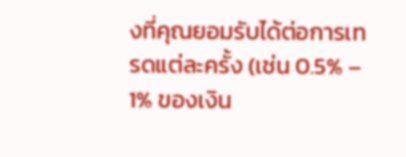งที่คุณยอมรับได้ต่อการเทรดแต่ละครั้ง (เช่น 0.5% – 1% ของเงิน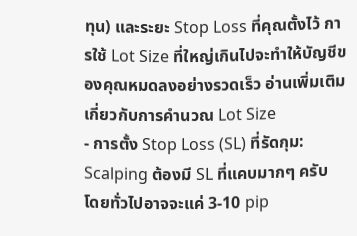ทุน) และระยะ Stop Loss ที่คุณตั้งไว้ การใช้ Lot Size ที่ใหญ่เกินไปจะทำให้บัญชีของคุณหมดลงอย่างรวดเร็ว อ่านเพิ่มเติมเกี่ยวกับการคำนวณ Lot Size
- การตั้ง Stop Loss (SL) ที่รัดกุม: Scalping ต้องมี SL ที่แคบมากๆ ครับ โดยทั่วไปอาจจะแค่ 3-10 pip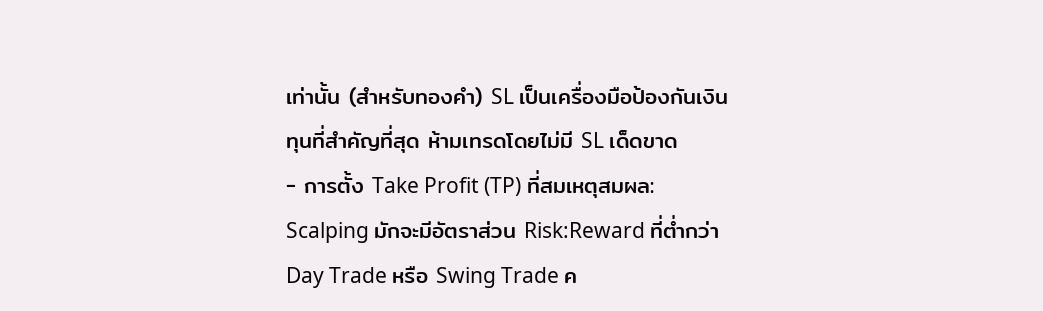เท่านั้น (สำหรับทองคำ) SL เป็นเครื่องมือป้องกันเงินทุนที่สำคัญที่สุด ห้ามเทรดโดยไม่มี SL เด็ดขาด
- การตั้ง Take Profit (TP) ที่สมเหตุสมผล: Scalping มักจะมีอัตราส่วน Risk:Reward ที่ต่ำกว่า Day Trade หรือ Swing Trade ค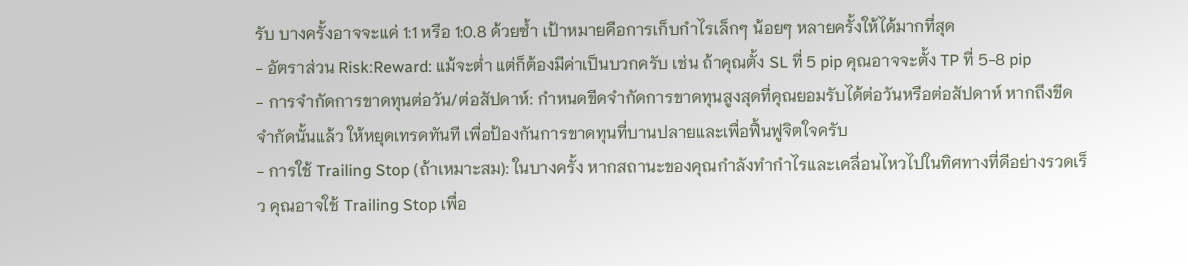รับ บางครั้งอาจจะแค่ 1:1 หรือ 1:0.8 ด้วยซ้ำ เป้าหมายคือการเก็บกำไรเล็กๆ น้อยๆ หลายครั้งให้ได้มากที่สุด
- อัตราส่วน Risk:Reward: แม้จะต่ำ แต่ก็ต้องมีค่าเป็นบวกครับ เช่น ถ้าคุณตั้ง SL ที่ 5 pip คุณอาจจะตั้ง TP ที่ 5-8 pip
- การจำกัดการขาดทุนต่อวัน/ต่อสัปดาห์: กำหนดขีดจำกัดการขาดทุนสูงสุดที่คุณยอมรับได้ต่อวันหรือต่อสัปดาห์ หากถึงขีดจำกัดนั้นแล้ว ให้หยุดเทรดทันที เพื่อป้องกันการขาดทุนที่บานปลายและเพื่อฟื้นฟูจิตใจครับ
- การใช้ Trailing Stop (ถ้าเหมาะสม): ในบางครั้ง หากสถานะของคุณกำลังทำกำไรและเคลื่อนไหวไปในทิศทางที่ดีอย่างรวดเร็ว คุณอาจใช้ Trailing Stop เพื่อ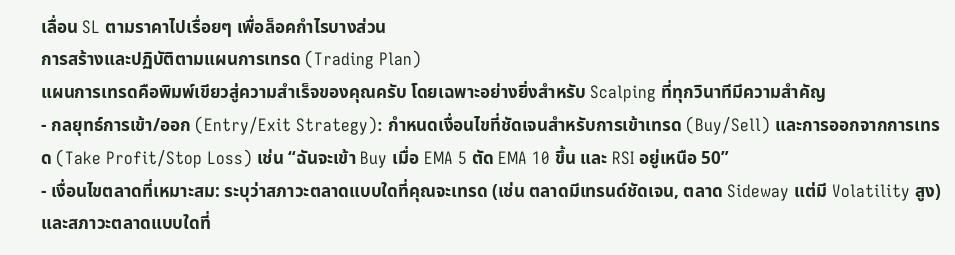เลื่อน SL ตามราคาไปเรื่อยๆ เพื่อล็อคกำไรบางส่วน
การสร้างและปฏิบัติตามแผนการเทรด (Trading Plan)
แผนการเทรดคือพิมพ์เขียวสู่ความสำเร็จของคุณครับ โดยเฉพาะอย่างยิ่งสำหรับ Scalping ที่ทุกวินาทีมีความสำคัญ
- กลยุทธ์การเข้า/ออก (Entry/Exit Strategy): กำหนดเงื่อนไขที่ชัดเจนสำหรับการเข้าเทรด (Buy/Sell) และการออกจากการเทรด (Take Profit/Stop Loss) เช่น “ฉันจะเข้า Buy เมื่อ EMA 5 ตัด EMA 10 ขึ้น และ RSI อยู่เหนือ 50”
- เงื่อนไขตลาดที่เหมาะสม: ระบุว่าสภาวะตลาดแบบใดที่คุณจะเทรด (เช่น ตลาดมีเทรนด์ชัดเจน, ตลาด Sideway แต่มี Volatility สูง) และสภาวะตลาดแบบใดที่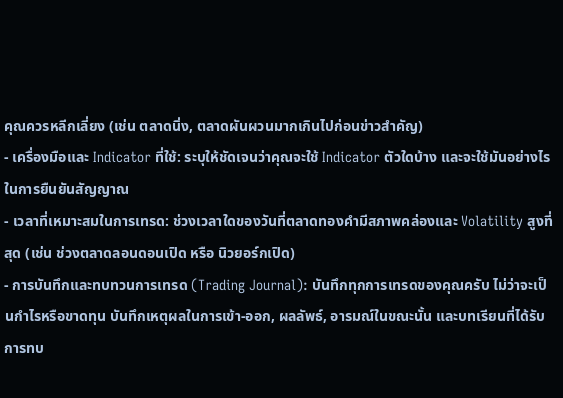คุณควรหลีกเลี่ยง (เช่น ตลาดนิ่ง, ตลาดผันผวนมากเกินไปก่อนข่าวสำคัญ)
- เครื่องมือและ Indicator ที่ใช้: ระบุให้ชัดเจนว่าคุณจะใช้ Indicator ตัวใดบ้าง และจะใช้มันอย่างไรในการยืนยันสัญญาณ
- เวลาที่เหมาะสมในการเทรด: ช่วงเวลาใดของวันที่ตลาดทองคำมีสภาพคล่องและ Volatility สูงที่สุด (เช่น ช่วงตลาดลอนดอนเปิด หรือ นิวยอร์กเปิด)
- การบันทึกและทบทวนการเทรด (Trading Journal): บันทึกทุกการเทรดของคุณครับ ไม่ว่าจะเป็นกำไรหรือขาดทุน บันทึกเหตุผลในการเข้า-ออก, ผลลัพธ์, อารมณ์ในขณะนั้น และบทเรียนที่ได้รับ การทบ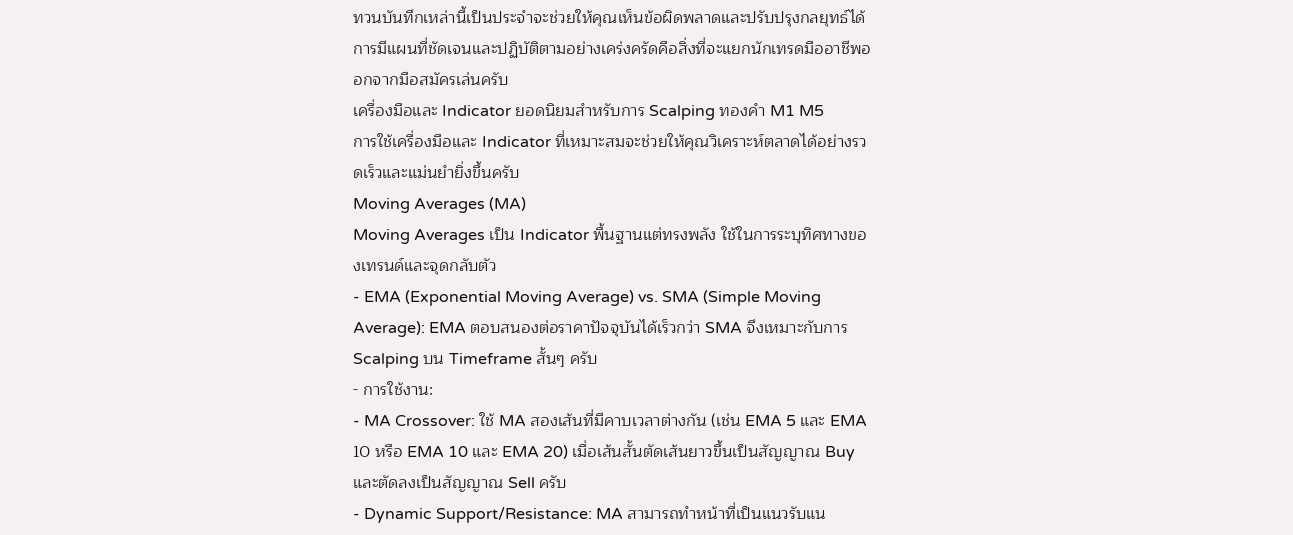ทวนบันทึกเหล่านี้เป็นประจำจะช่วยให้คุณเห็นข้อผิดพลาดและปรับปรุงกลยุทธ์ได้
การมีแผนที่ชัดเจนและปฏิบัติตามอย่างเคร่งครัดคือสิ่งที่จะแยกนักเทรดมืออาชีพออกจากมือสมัครเล่นครับ
เครื่องมือและ Indicator ยอดนิยมสำหรับการ Scalping ทองคำ M1 M5
การใช้เครื่องมือและ Indicator ที่เหมาะสมจะช่วยให้คุณวิเคราะห์ตลาดได้อย่างรวดเร็วและแม่นยำยิ่งขึ้นครับ
Moving Averages (MA)
Moving Averages เป็น Indicator พื้นฐานแต่ทรงพลัง ใช้ในการระบุทิศทางของเทรนด์และจุดกลับตัว
- EMA (Exponential Moving Average) vs. SMA (Simple Moving Average): EMA ตอบสนองต่อราคาปัจจุบันได้เร็วกว่า SMA จึงเหมาะกับการ Scalping บน Timeframe สั้นๆ ครับ
- การใช้งาน:
- MA Crossover: ใช้ MA สองเส้นที่มีคาบเวลาต่างกัน (เช่น EMA 5 และ EMA 10 หรือ EMA 10 และ EMA 20) เมื่อเส้นสั้นตัดเส้นยาวขึ้นเป็นสัญญาณ Buy และตัดลงเป็นสัญญาณ Sell ครับ
- Dynamic Support/Resistance: MA สามารถทำหน้าที่เป็นแนวรับแน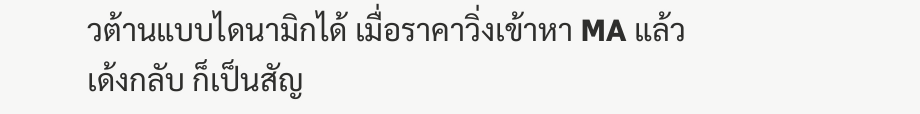วต้านแบบไดนามิกได้ เมื่อราคาวิ่งเข้าหา MA แล้วเด้งกลับ ก็เป็นสัญ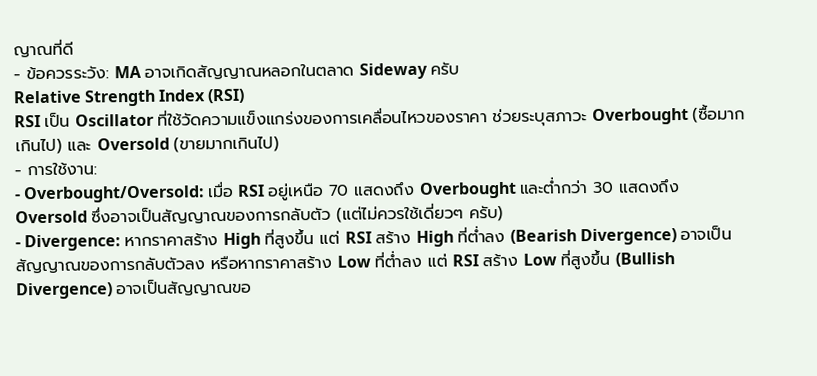ญาณที่ดี
- ข้อควรระวัง: MA อาจเกิดสัญญาณหลอกในตลาด Sideway ครับ
Relative Strength Index (RSI)
RSI เป็น Oscillator ที่ใช้วัดความแข็งแกร่งของการเคลื่อนไหวของราคา ช่วยระบุสภาวะ Overbought (ซื้อมากเกินไป) และ Oversold (ขายมากเกินไป)
- การใช้งาน:
- Overbought/Oversold: เมื่อ RSI อยู่เหนือ 70 แสดงถึง Overbought และต่ำกว่า 30 แสดงถึง Oversold ซึ่งอาจเป็นสัญญาณของการกลับตัว (แต่ไม่ควรใช้เดี่ยวๆ ครับ)
- Divergence: หากราคาสร้าง High ที่สูงขึ้น แต่ RSI สร้าง High ที่ต่ำลง (Bearish Divergence) อาจเป็นสัญญาณของการกลับตัวลง หรือหากราคาสร้าง Low ที่ต่ำลง แต่ RSI สร้าง Low ที่สูงขึ้น (Bullish Divergence) อาจเป็นสัญญาณขอ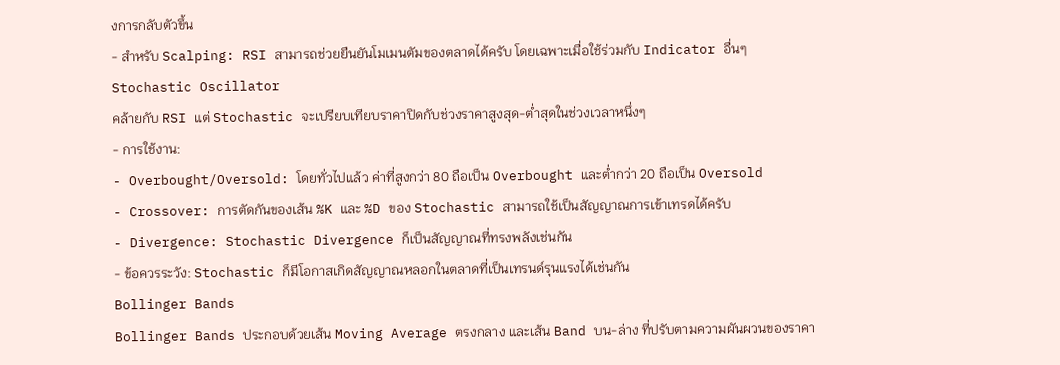งการกลับตัวขึ้น
- สำหรับ Scalping: RSI สามารถช่วยยืนยันโมเมนตัมของตลาดได้ครับ โดยเฉพาะเมื่อใช้ร่วมกับ Indicator อื่นๆ
Stochastic Oscillator
คล้ายกับ RSI แต่ Stochastic จะเปรียบเทียบราคาปิดกับช่วงราคาสูงสุด-ต่ำสุดในช่วงเวลาหนึ่งๆ
- การใช้งาน:
- Overbought/Oversold: โดยทั่วไปแล้ว ค่าที่สูงกว่า 80 ถือเป็น Overbought และต่ำกว่า 20 ถือเป็น Oversold
- Crossover: การตัดกันของเส้น %K และ %D ของ Stochastic สามารถใช้เป็นสัญญาณการเข้าเทรดได้ครับ
- Divergence: Stochastic Divergence ก็เป็นสัญญาณที่ทรงพลังเช่นกัน
- ข้อควรระวัง: Stochastic ก็มีโอกาสเกิดสัญญาณหลอกในตลาดที่เป็นเทรนด์รุนแรงได้เช่นกัน
Bollinger Bands
Bollinger Bands ประกอบด้วยเส้น Moving Average ตรงกลาง และเส้น Band บน-ล่าง ที่ปรับตามความผันผวนของราคา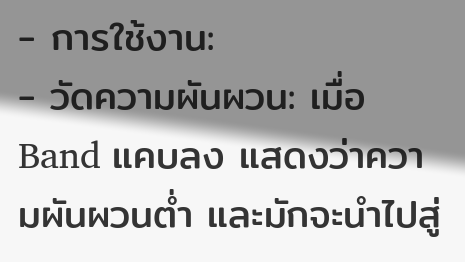- การใช้งาน:
- วัดความผันผวน: เมื่อ Band แคบลง แสดงว่าความผันผวนต่ำ และมักจะนำไปสู่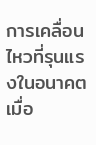การเคลื่อนไหวที่รุนแรงในอนาคต เมื่อ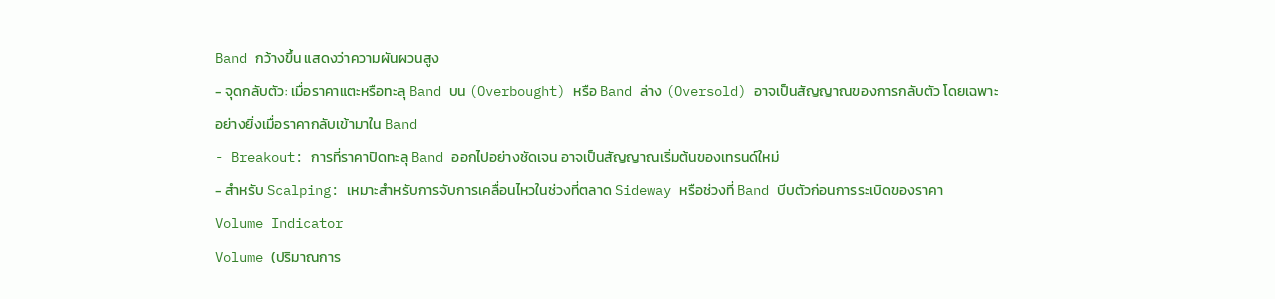Band กว้างขึ้น แสดงว่าความผันผวนสูง
- จุดกลับตัว: เมื่อราคาแตะหรือทะลุ Band บน (Overbought) หรือ Band ล่าง (Oversold) อาจเป็นสัญญาณของการกลับตัว โดยเฉพาะอย่างยิ่งเมื่อราคากลับเข้ามาใน Band
- Breakout: การที่ราคาปิดทะลุ Band ออกไปอย่างชัดเจน อาจเป็นสัญญาณเริ่มต้นของเทรนด์ใหม่
- สำหรับ Scalping: เหมาะสำหรับการจับการเคลื่อนไหวในช่วงที่ตลาด Sideway หรือช่วงที่ Band บีบตัวก่อนการระเบิดของราคา
Volume Indicator
Volume (ปริมาณการ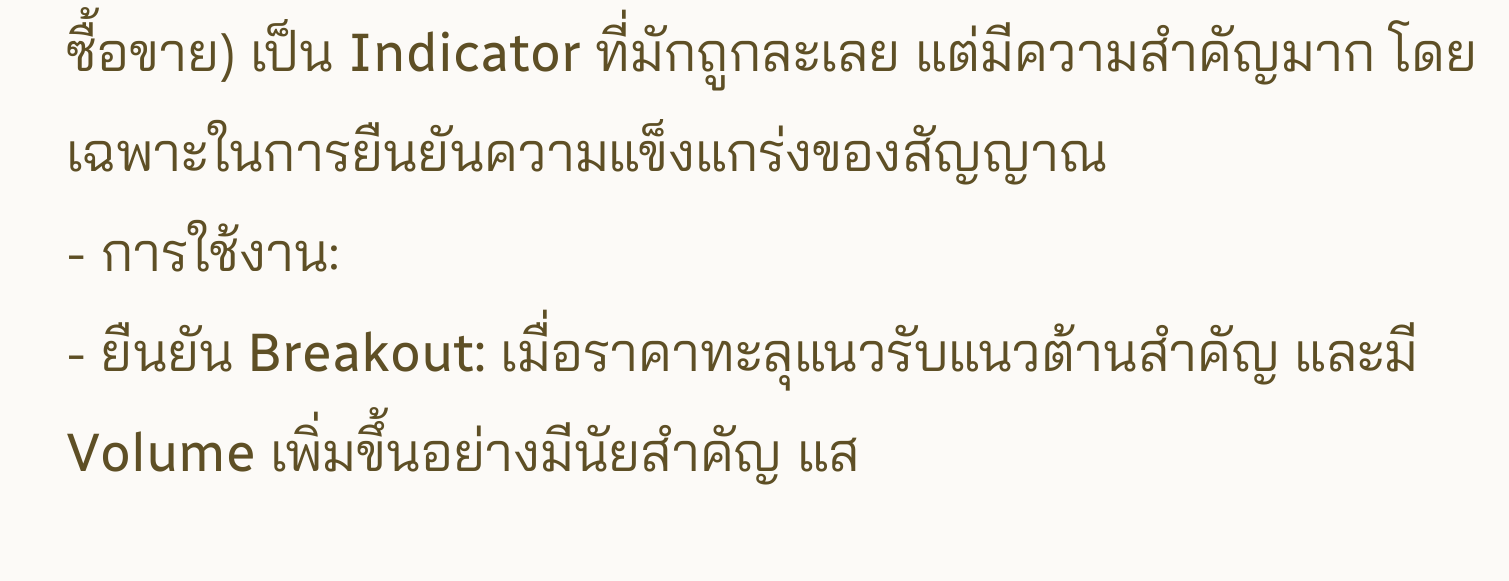ซื้อขาย) เป็น Indicator ที่มักถูกละเลย แต่มีความสำคัญมาก โดยเฉพาะในการยืนยันความแข็งแกร่งของสัญญาณ
- การใช้งาน:
- ยืนยัน Breakout: เมื่อราคาทะลุแนวรับแนวต้านสำคัญ และมี Volume เพิ่มขึ้นอย่างมีนัยสำคัญ แส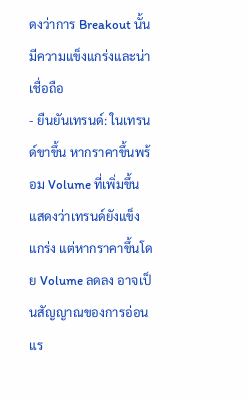ดงว่าการ Breakout นั้นมีความแข็งแกร่งและน่าเชื่อถือ
- ยืนยันเทรนด์: ในเทรนด์ขาขึ้น หากราคาขึ้นพร้อม Volume ที่เพิ่มขึ้น แสดงว่าเทรนด์ยังแข็งแกร่ง แต่หากราคาขึ้นโดย Volume ลดลง อาจเป็นสัญญาณของการอ่อนแร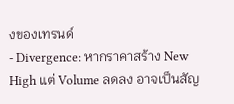งของเทรนด์
- Divergence: หากราคาสร้าง New High แต่ Volume ลดลง อาจเป็นสัญ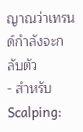ญาณว่าเทรนด์กำลังจะกลับตัว
- สำหรับ Scalping: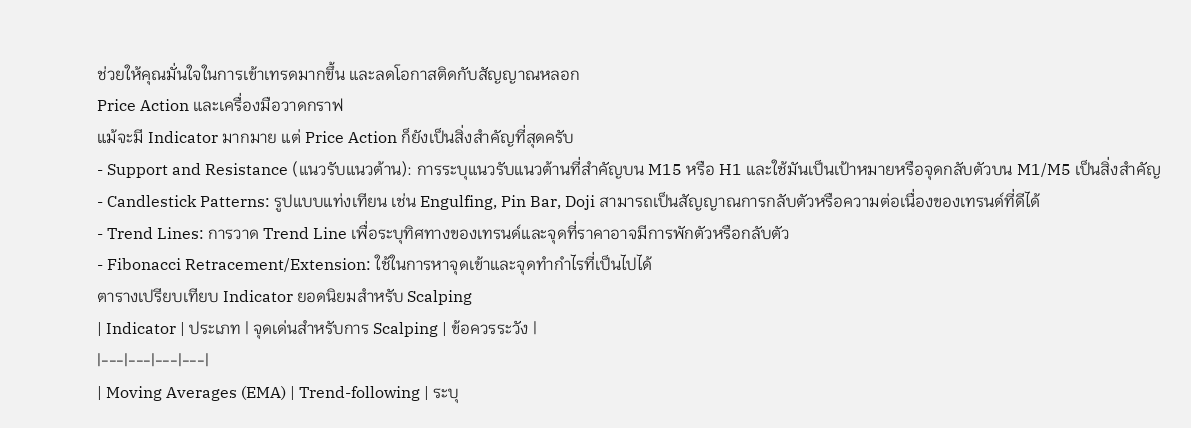ช่วยให้คุณมั่นใจในการเข้าเทรดมากขึ้น และลดโอกาสติดกับสัญญาณหลอก
Price Action และเครื่องมือวาดกราฟ
แม้จะมี Indicator มากมาย แต่ Price Action ก็ยังเป็นสิ่งสำคัญที่สุดครับ
- Support and Resistance (แนวรับแนวต้าน): การระบุแนวรับแนวต้านที่สำคัญบน M15 หรือ H1 และใช้มันเป็นเป้าหมายหรือจุดกลับตัวบน M1/M5 เป็นสิ่งสำคัญ
- Candlestick Patterns: รูปแบบแท่งเทียน เช่น Engulfing, Pin Bar, Doji สามารถเป็นสัญญาณการกลับตัวหรือความต่อเนื่องของเทรนด์ที่ดีได้
- Trend Lines: การวาด Trend Line เพื่อระบุทิศทางของเทรนด์และจุดที่ราคาอาจมีการพักตัวหรือกลับตัว
- Fibonacci Retracement/Extension: ใช้ในการหาจุดเข้าและจุดทำกำไรที่เป็นไปได้
ตารางเปรียบเทียบ Indicator ยอดนิยมสำหรับ Scalping
| Indicator | ประเภท | จุดเด่นสำหรับการ Scalping | ข้อควรระวัง |
|---|---|---|---|
| Moving Averages (EMA) | Trend-following | ระบุ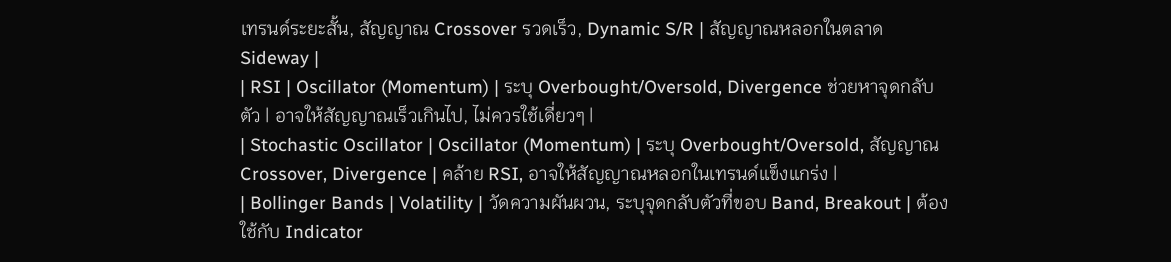เทรนด์ระยะสั้น, สัญญาณ Crossover รวดเร็ว, Dynamic S/R | สัญญาณหลอกในตลาด Sideway |
| RSI | Oscillator (Momentum) | ระบุ Overbought/Oversold, Divergence ช่วยหาจุดกลับตัว | อาจให้สัญญาณเร็วเกินไป, ไม่ควรใช้เดี่ยวๆ |
| Stochastic Oscillator | Oscillator (Momentum) | ระบุ Overbought/Oversold, สัญญาณ Crossover, Divergence | คล้าย RSI, อาจให้สัญญาณหลอกในเทรนด์แข็งแกร่ง |
| Bollinger Bands | Volatility | วัดความผันผวน, ระบุจุดกลับตัวที่ขอบ Band, Breakout | ต้องใช้กับ Indicator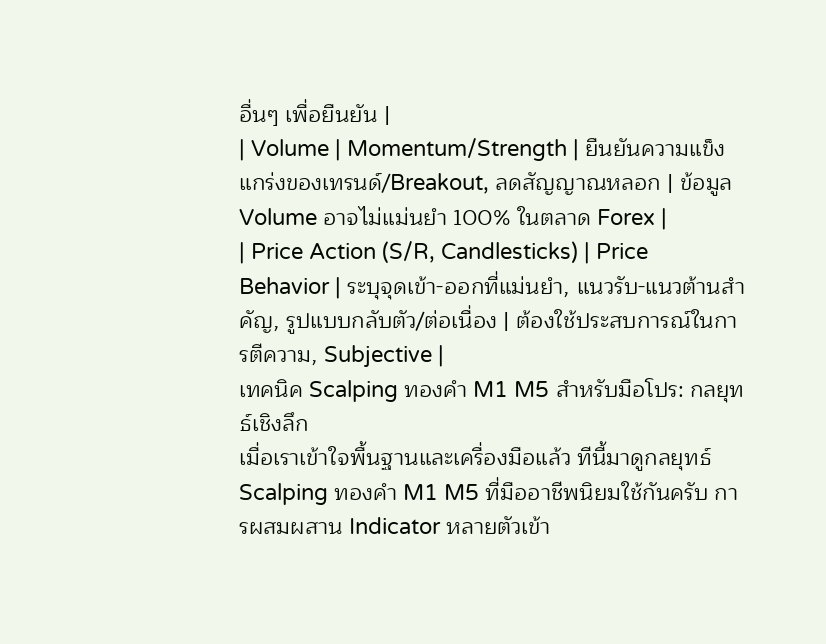อื่นๆ เพื่อยืนยัน |
| Volume | Momentum/Strength | ยืนยันความแข็งแกร่งของเทรนด์/Breakout, ลดสัญญาณหลอก | ข้อมูล Volume อาจไม่แม่นยำ 100% ในตลาด Forex |
| Price Action (S/R, Candlesticks) | Price Behavior | ระบุจุดเข้า-ออกที่แม่นยำ, แนวรับ-แนวต้านสำคัญ, รูปแบบกลับตัว/ต่อเนื่อง | ต้องใช้ประสบการณ์ในการตีความ, Subjective |
เทคนิค Scalping ทองคำ M1 M5 สำหรับมือโปร: กลยุทธ์เชิงลึก
เมื่อเราเข้าใจพื้นฐานและเครื่องมือแล้ว ทีนี้มาดูกลยุทธ์ Scalping ทองคำ M1 M5 ที่มืออาชีพนิยมใช้กันครับ การผสมผสาน Indicator หลายตัวเข้า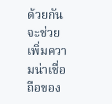ด้วยกันจะช่วยเพิ่มความน่าเชื่อถือของ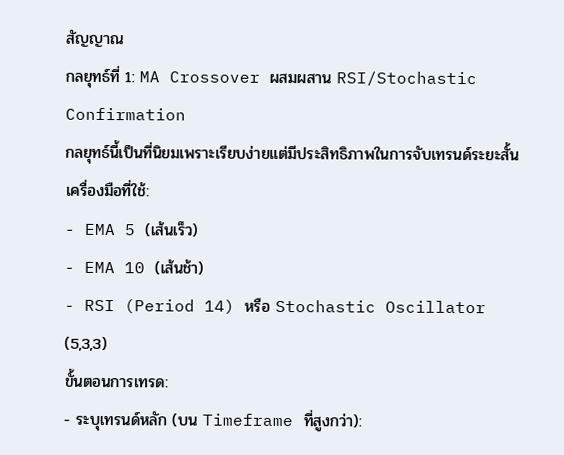สัญญาณ
กลยุทธ์ที่ 1: MA Crossover ผสมผสาน RSI/Stochastic Confirmation
กลยุทธ์นี้เป็นที่นิยมเพราะเรียบง่ายแต่มีประสิทธิภาพในการจับเทรนด์ระยะสั้น
เครื่องมือที่ใช้:
- EMA 5 (เส้นเร็ว)
- EMA 10 (เส้นช้า)
- RSI (Period 14) หรือ Stochastic Oscillator (5,3,3)
ขั้นตอนการเทรด:
- ระบุเทรนด์หลัก (บน Timeframe ที่สูงกว่า):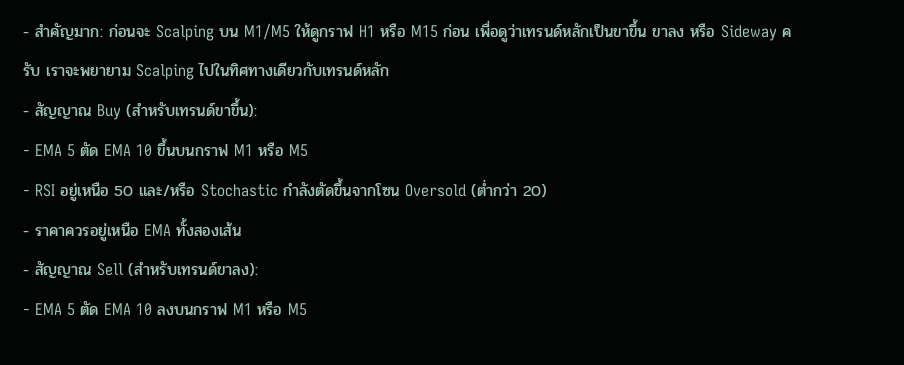- สำคัญมาก: ก่อนจะ Scalping บน M1/M5 ให้ดูกราฟ H1 หรือ M15 ก่อน เพื่อดูว่าเทรนด์หลักเป็นขาขึ้น ขาลง หรือ Sideway ครับ เราจะพยายาม Scalping ไปในทิศทางเดียวกับเทรนด์หลัก
- สัญญาณ Buy (สำหรับเทรนด์ขาขึ้น):
- EMA 5 ตัด EMA 10 ขึ้นบนกราฟ M1 หรือ M5
- RSI อยู่เหนือ 50 และ/หรือ Stochastic กำลังตัดขึ้นจากโซน Oversold (ต่ำกว่า 20)
- ราคาควรอยู่เหนือ EMA ทั้งสองเส้น
- สัญญาณ Sell (สำหรับเทรนด์ขาลง):
- EMA 5 ตัด EMA 10 ลงบนกราฟ M1 หรือ M5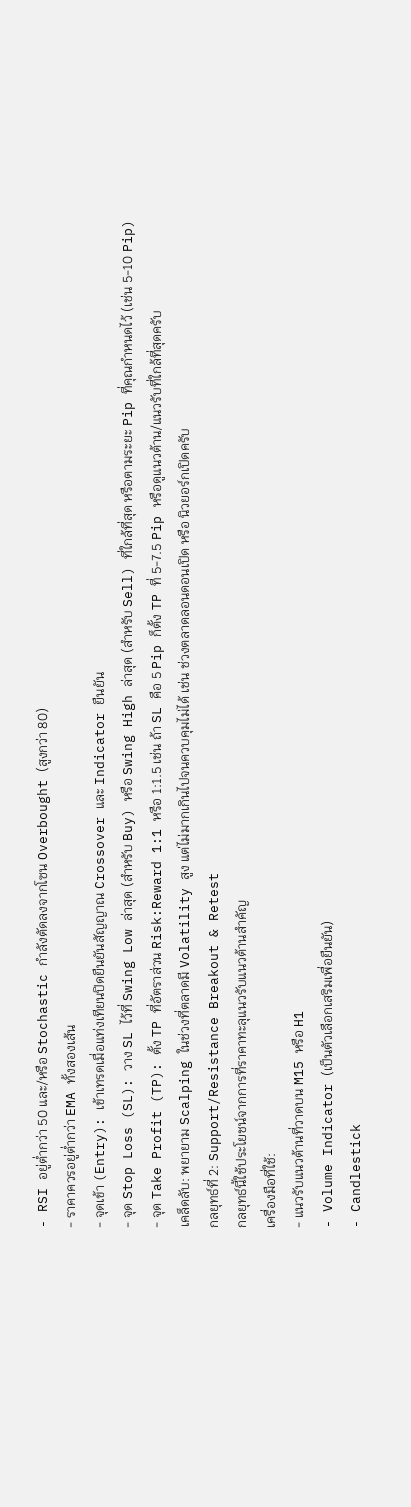- RSI อยู่ต่ำกว่า 50 และ/หรือ Stochastic กำลังตัดลงจากโซน Overbought (สูงกว่า 80)
- ราคาควรอยู่ต่ำกว่า EMA ทั้งสองเส้น
- จุดเข้า (Entry): เข้าเทรดเมื่อแท่งเทียนปิดยืนยันสัญญาณ Crossover และ Indicator ยืนยัน
- จุด Stop Loss (SL): วาง SL ไว้ที่ Swing Low ล่าสุด (สำหรับ Buy) หรือ Swing High ล่าสุด (สำหรับ Sell) ที่ใกล้ที่สุด หรือตามระยะ Pip ที่คุณกำหนดไว้ (เช่น 5-10 Pip)
- จุด Take Profit (TP): ตั้ง TP ที่อัตราส่วน Risk:Reward 1:1 หรือ 1:1.5 เช่น ถ้า SL คือ 5 Pip ก็ตั้ง TP ที่ 5-7.5 Pip หรือดูแนวต้าน/แนวรับที่ใกล้ที่สุดครับ
เคล็ดลับ: พยายาม Scalping ในช่วงที่ตลาดมี Volatility สูง แต่ไม่มากเกินไปจนควบคุมไม่ได้ เช่น ช่วงตลาดลอนดอนเปิด หรือ นิวยอร์กเปิดครับ
กลยุทธ์ที่ 2: Support/Resistance Breakout & Retest
กลยุทธ์นี้ใช้ประโยชน์จากการที่ราคาทะลุแนวรับแนวต้านสำคัญ
เครื่องมือที่ใช้:
- แนวรับแนวต้านที่วาดบน M15 หรือ H1
- Volume Indicator (เป็นตัวเลือกเสริมเพื่อยืนยัน)
- Candlestick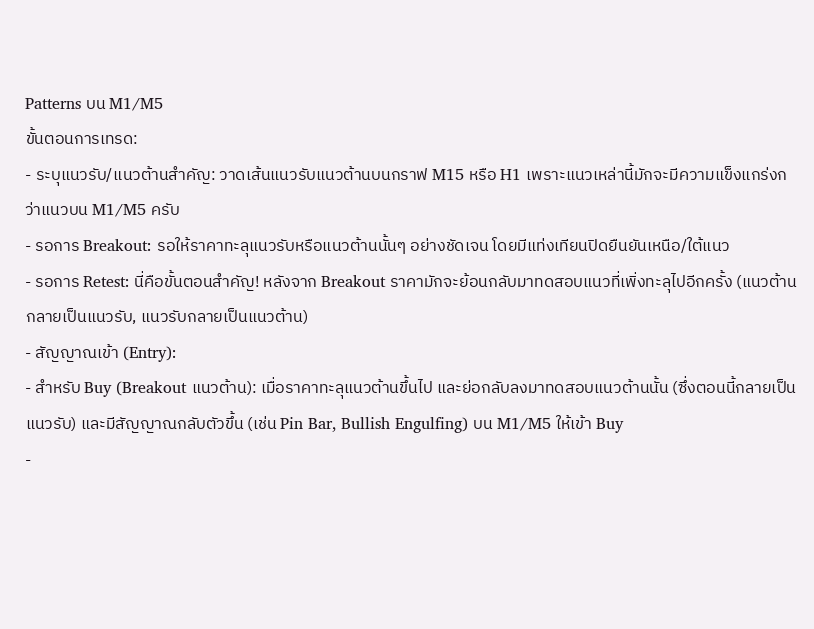Patterns บน M1/M5
ขั้นตอนการเทรด:
- ระบุแนวรับ/แนวต้านสำคัญ: วาดเส้นแนวรับแนวต้านบนกราฟ M15 หรือ H1 เพราะแนวเหล่านี้มักจะมีความแข็งแกร่งกว่าแนวบน M1/M5 ครับ
- รอการ Breakout: รอให้ราคาทะลุแนวรับหรือแนวต้านนั้นๆ อย่างชัดเจน โดยมีแท่งเทียนปิดยืนยันเหนือ/ใต้แนว
- รอการ Retest: นี่คือขั้นตอนสำคัญ! หลังจาก Breakout ราคามักจะย้อนกลับมาทดสอบแนวที่เพิ่งทะลุไปอีกครั้ง (แนวต้านกลายเป็นแนวรับ, แนวรับกลายเป็นแนวต้าน)
- สัญญาณเข้า (Entry):
- สำหรับ Buy (Breakout แนวต้าน): เมื่อราคาทะลุแนวต้านขึ้นไป และย่อกลับลงมาทดสอบแนวต้านนั้น (ซึ่งตอนนี้กลายเป็นแนวรับ) และมีสัญญาณกลับตัวขึ้น (เช่น Pin Bar, Bullish Engulfing) บน M1/M5 ให้เข้า Buy
-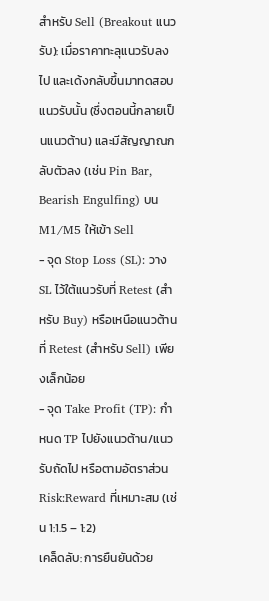สำหรับ Sell (Breakout แนวรับ): เมื่อราคาทะลุแนวรับลงไป และเด้งกลับขึ้นมาทดสอบแนวรับนั้น (ซึ่งตอนนี้กลายเป็นแนวต้าน) และมีสัญญาณกลับตัวลง (เช่น Pin Bar, Bearish Engulfing) บน M1/M5 ให้เข้า Sell
- จุด Stop Loss (SL): วาง SL ไว้ใต้แนวรับที่ Retest (สำหรับ Buy) หรือเหนือแนวต้านที่ Retest (สำหรับ Sell) เพียงเล็กน้อย
- จุด Take Profit (TP): กำหนด TP ไปยังแนวต้าน/แนวรับถัดไป หรือตามอัตราส่วน Risk:Reward ที่เหมาะสม (เช่น 1:1.5 – 1:2)
เคล็ดลับ: การยืนยันด้วย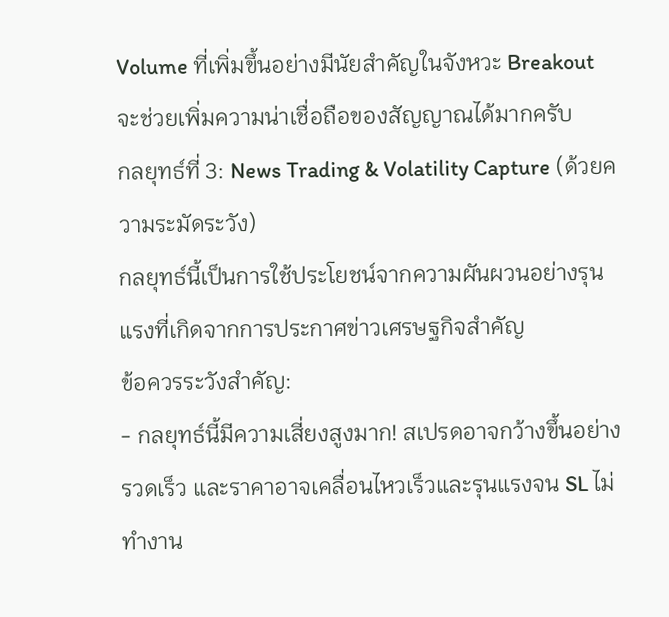Volume ที่เพิ่มขึ้นอย่างมีนัยสำคัญในจังหวะ Breakout จะช่วยเพิ่มความน่าเชื่อถือของสัญญาณได้มากครับ
กลยุทธ์ที่ 3: News Trading & Volatility Capture (ด้วยความระมัดระวัง)
กลยุทธ์นี้เป็นการใช้ประโยชน์จากความผันผวนอย่างรุนแรงที่เกิดจากการประกาศข่าวเศรษฐกิจสำคัญ
ข้อควรระวังสำคัญ:
- กลยุทธ์นี้มีความเสี่ยงสูงมาก! สเปรดอาจกว้างขึ้นอย่างรวดเร็ว และราคาอาจเคลื่อนไหวเร็วและรุนแรงจน SL ไม่ทำงาน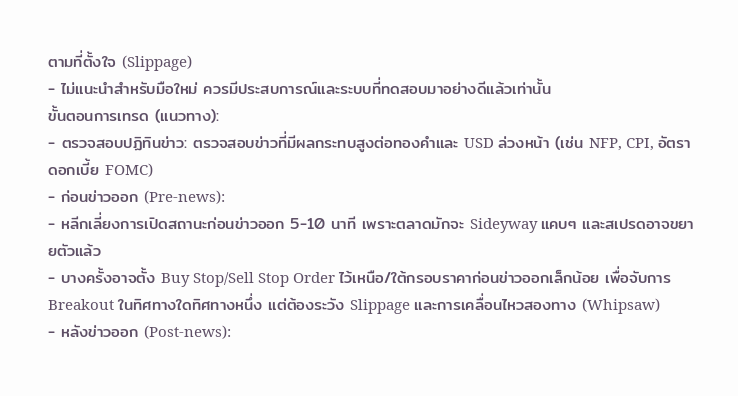ตามที่ตั้งใจ (Slippage)
- ไม่แนะนำสำหรับมือใหม่ ควรมีประสบการณ์และระบบที่ทดสอบมาอย่างดีแล้วเท่านั้น
ขั้นตอนการเทรด (แนวทาง):
- ตรวจสอบปฏิทินข่าว: ตรวจสอบข่าวที่มีผลกระทบสูงต่อทองคำและ USD ล่วงหน้า (เช่น NFP, CPI, อัตราดอกเบี้ย FOMC)
- ก่อนข่าวออก (Pre-news):
- หลีกเลี่ยงการเปิดสถานะก่อนข่าวออก 5-10 นาที เพราะตลาดมักจะ Sideyway แคบๆ และสเปรดอาจขยายตัวแล้ว
- บางครั้งอาจตั้ง Buy Stop/Sell Stop Order ไว้เหนือ/ใต้กรอบราคาก่อนข่าวออกเล็กน้อย เพื่อจับการ Breakout ในทิศทางใดทิศทางหนึ่ง แต่ต้องระวัง Slippage และการเคลื่อนไหวสองทาง (Whipsaw)
- หลังข่าวออก (Post-news):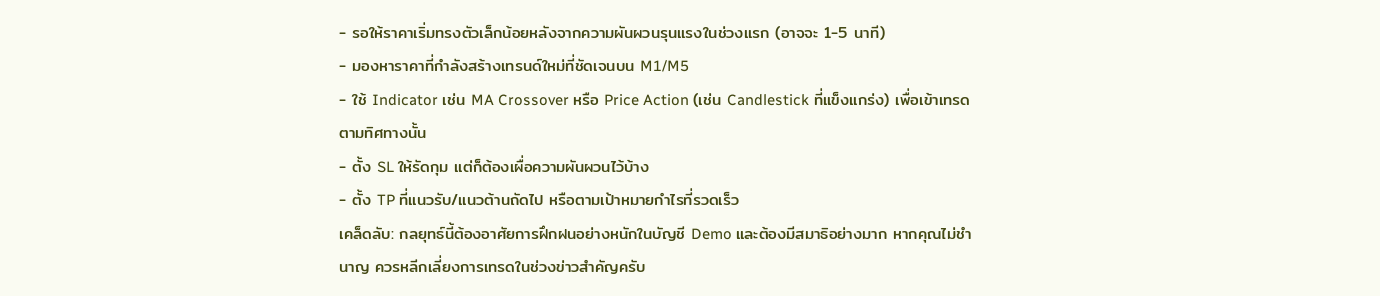- รอให้ราคาเริ่มทรงตัวเล็กน้อยหลังจากความผันผวนรุนแรงในช่วงแรก (อาจจะ 1-5 นาที)
- มองหาราคาที่กำลังสร้างเทรนด์ใหม่ที่ชัดเจนบน M1/M5
- ใช้ Indicator เช่น MA Crossover หรือ Price Action (เช่น Candlestick ที่แข็งแกร่ง) เพื่อเข้าเทรดตามทิศทางนั้น
- ตั้ง SL ให้รัดกุม แต่ก็ต้องเผื่อความผันผวนไว้บ้าง
- ตั้ง TP ที่แนวรับ/แนวต้านถัดไป หรือตามเป้าหมายกำไรที่รวดเร็ว
เคล็ดลับ: กลยุทธ์นี้ต้องอาศัยการฝึกฝนอย่างหนักในบัญชี Demo และต้องมีสมาธิอย่างมาก หากคุณไม่ชำนาญ ควรหลีกเลี่ยงการเทรดในช่วงข่าวสำคัญครับ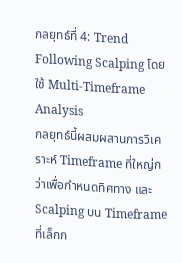กลยุทธ์ที่ 4: Trend Following Scalping โดยใช้ Multi-Timeframe Analysis
กลยุทธ์นี้ผสมผสานการวิเคราะห์ Timeframe ที่ใหญ่กว่าเพื่อกำหนดทิศทาง และ Scalping บน Timeframe ที่เล็กก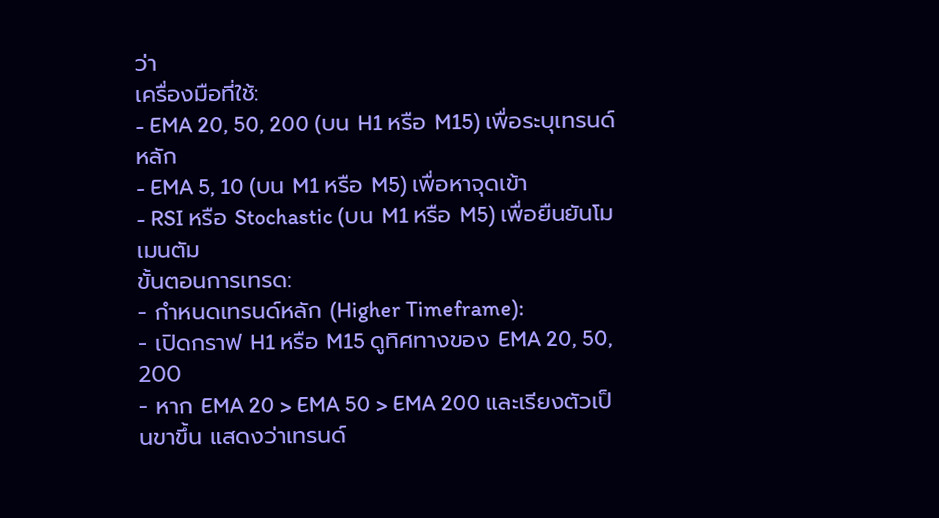ว่า
เครื่องมือที่ใช้:
- EMA 20, 50, 200 (บน H1 หรือ M15) เพื่อระบุเทรนด์หลัก
- EMA 5, 10 (บน M1 หรือ M5) เพื่อหาจุดเข้า
- RSI หรือ Stochastic (บน M1 หรือ M5) เพื่อยืนยันโมเมนตัม
ขั้นตอนการเทรด:
- กำหนดเทรนด์หลัก (Higher Timeframe):
- เปิดกราฟ H1 หรือ M15 ดูทิศทางของ EMA 20, 50, 200
- หาก EMA 20 > EMA 50 > EMA 200 และเรียงตัวเป็นขาขึ้น แสดงว่าเทรนด์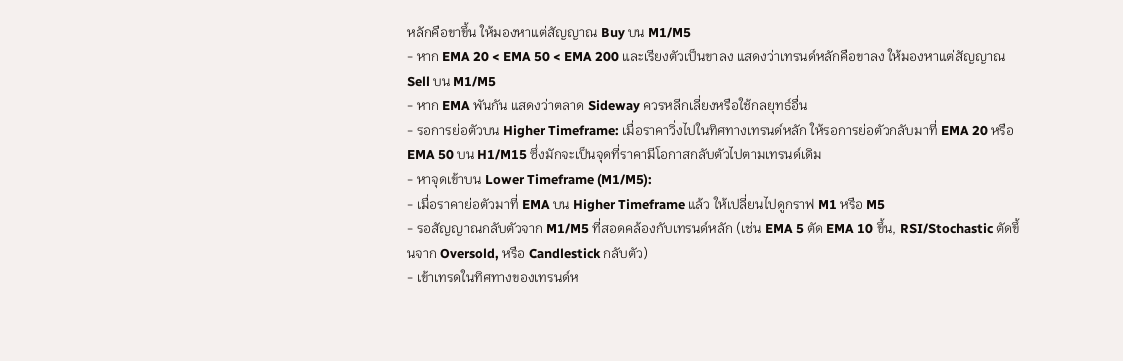หลักคือขาขึ้น ให้มองหาแต่สัญญาณ Buy บน M1/M5
- หาก EMA 20 < EMA 50 < EMA 200 และเรียงตัวเป็นขาลง แสดงว่าเทรนด์หลักคือขาลง ให้มองหาแต่สัญญาณ Sell บน M1/M5
- หาก EMA พันกัน แสดงว่าตลาด Sideway ควรหลีกเลี่ยงหรือใช้กลยุทธ์อื่น
- รอการย่อตัวบน Higher Timeframe: เมื่อราคาวิ่งไปในทิศทางเทรนด์หลัก ให้รอการย่อตัวกลับมาที่ EMA 20 หรือ EMA 50 บน H1/M15 ซึ่งมักจะเป็นจุดที่ราคามีโอกาสกลับตัวไปตามเทรนด์เดิม
- หาจุดเข้าบน Lower Timeframe (M1/M5):
- เมื่อราคาย่อตัวมาที่ EMA บน Higher Timeframe แล้ว ให้เปลี่ยนไปดูกราฟ M1 หรือ M5
- รอสัญญาณกลับตัวจาก M1/M5 ที่สอดคล้องกับเทรนด์หลัก (เช่น EMA 5 ตัด EMA 10 ขึ้น, RSI/Stochastic ตัดขึ้นจาก Oversold, หรือ Candlestick กลับตัว)
- เข้าเทรดในทิศทางของเทรนด์ห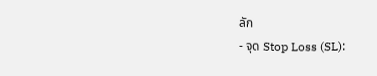ลัก
- จุด Stop Loss (SL):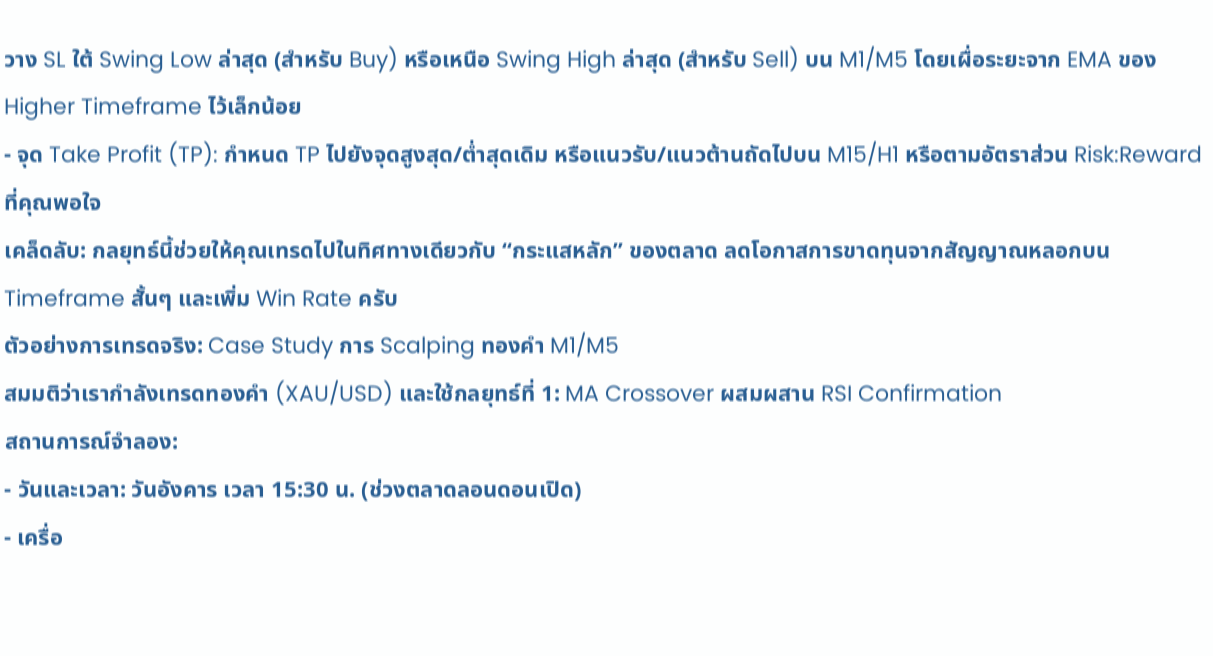วาง SL ใต้ Swing Low ล่าสุด (สำหรับ Buy) หรือเหนือ Swing High ล่าสุด (สำหรับ Sell) บน M1/M5 โดยเผื่อระยะจาก EMA ของ Higher Timeframe ไว้เล็กน้อย
- จุด Take Profit (TP): กำหนด TP ไปยังจุดสูงสุด/ต่ำสุดเดิม หรือแนวรับ/แนวต้านถัดไปบน M15/H1 หรือตามอัตราส่วน Risk:Reward ที่คุณพอใจ
เคล็ดลับ: กลยุทธ์นี้ช่วยให้คุณเทรดไปในทิศทางเดียวกับ “กระแสหลัก” ของตลาด ลดโอกาสการขาดทุนจากสัญญาณหลอกบน Timeframe สั้นๆ และเพิ่ม Win Rate ครับ
ตัวอย่างการเทรดจริง: Case Study การ Scalping ทองคำ M1/M5
สมมติว่าเรากำลังเทรดทองคำ (XAU/USD) และใช้กลยุทธ์ที่ 1: MA Crossover ผสมผสาน RSI Confirmation
สถานการณ์จำลอง:
- วันและเวลา: วันอังคาร เวลา 15:30 น. (ช่วงตลาดลอนดอนเปิด)
- เครื่อ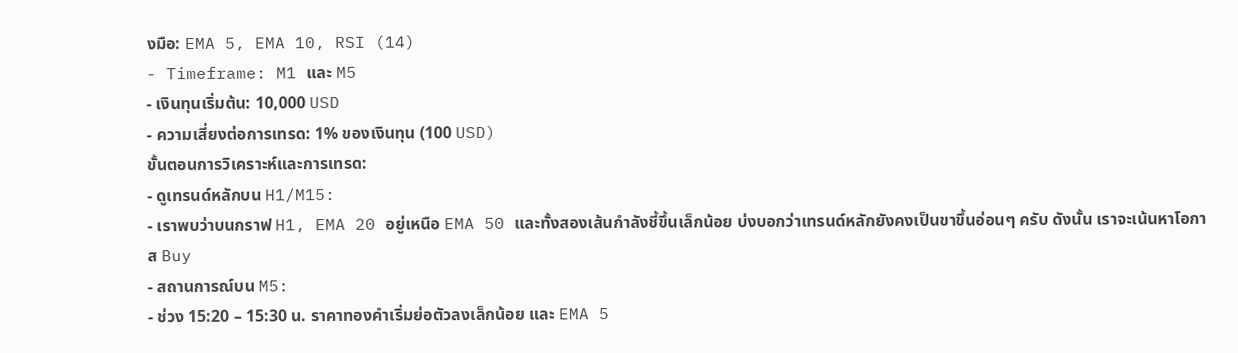งมือ: EMA 5, EMA 10, RSI (14)
- Timeframe: M1 และ M5
- เงินทุนเริ่มต้น: 10,000 USD
- ความเสี่ยงต่อการเทรด: 1% ของเงินทุน (100 USD)
ขั้นตอนการวิเคราะห์และการเทรด:
- ดูเทรนด์หลักบน H1/M15:
- เราพบว่าบนกราฟ H1, EMA 20 อยู่เหนือ EMA 50 และทั้งสองเส้นกำลังชี้ขึ้นเล็กน้อย บ่งบอกว่าเทรนด์หลักยังคงเป็นขาขึ้นอ่อนๆ ครับ ดังนั้น เราจะเน้นหาโอกาส Buy
- สถานการณ์บน M5:
- ช่วง 15:20 – 15:30 น. ราคาทองคำเริ่มย่อตัวลงเล็กน้อย และ EMA 5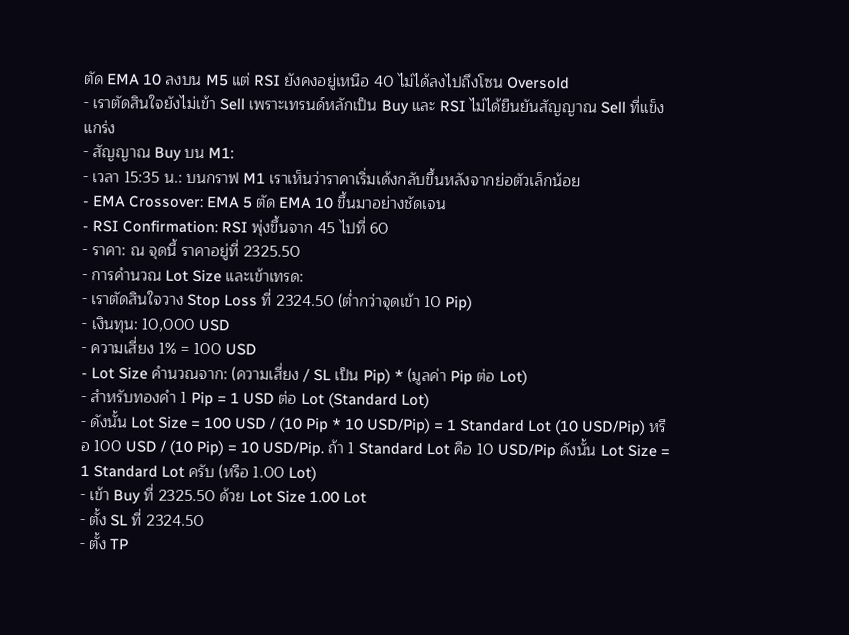ตัด EMA 10 ลงบน M5 แต่ RSI ยังคงอยู่เหนือ 40 ไม่ได้ลงไปถึงโซน Oversold
- เราตัดสินใจยังไม่เข้า Sell เพราะเทรนด์หลักเป็น Buy และ RSI ไม่ได้ยืนยันสัญญาณ Sell ที่แข็งแกร่ง
- สัญญาณ Buy บน M1:
- เวลา 15:35 น.: บนกราฟ M1 เราเห็นว่าราคาเริ่มเด้งกลับขึ้นหลังจากย่อตัวเล็กน้อย
- EMA Crossover: EMA 5 ตัด EMA 10 ขึ้นมาอย่างชัดเจน
- RSI Confirmation: RSI พุ่งขึ้นจาก 45 ไปที่ 60
- ราคา: ณ จุดนี้ ราคาอยู่ที่ 2325.50
- การคำนวณ Lot Size และเข้าเทรด:
- เราตัดสินใจวาง Stop Loss ที่ 2324.50 (ต่ำกว่าจุดเข้า 10 Pip)
- เงินทุน: 10,000 USD
- ความเสี่ยง 1% = 100 USD
- Lot Size คำนวณจาก: (ความเสี่ยง / SL เป็น Pip) * (มูลค่า Pip ต่อ Lot)
- สำหรับทองคำ 1 Pip = 1 USD ต่อ Lot (Standard Lot)
- ดังนั้น Lot Size = 100 USD / (10 Pip * 10 USD/Pip) = 1 Standard Lot (10 USD/Pip) หรือ 100 USD / (10 Pip) = 10 USD/Pip. ถ้า 1 Standard Lot คือ 10 USD/Pip ดังนั้น Lot Size = 1 Standard Lot ครับ (หรือ 1.00 Lot)
- เข้า Buy ที่ 2325.50 ด้วย Lot Size 1.00 Lot
- ตั้ง SL ที่ 2324.50
- ตั้ง TP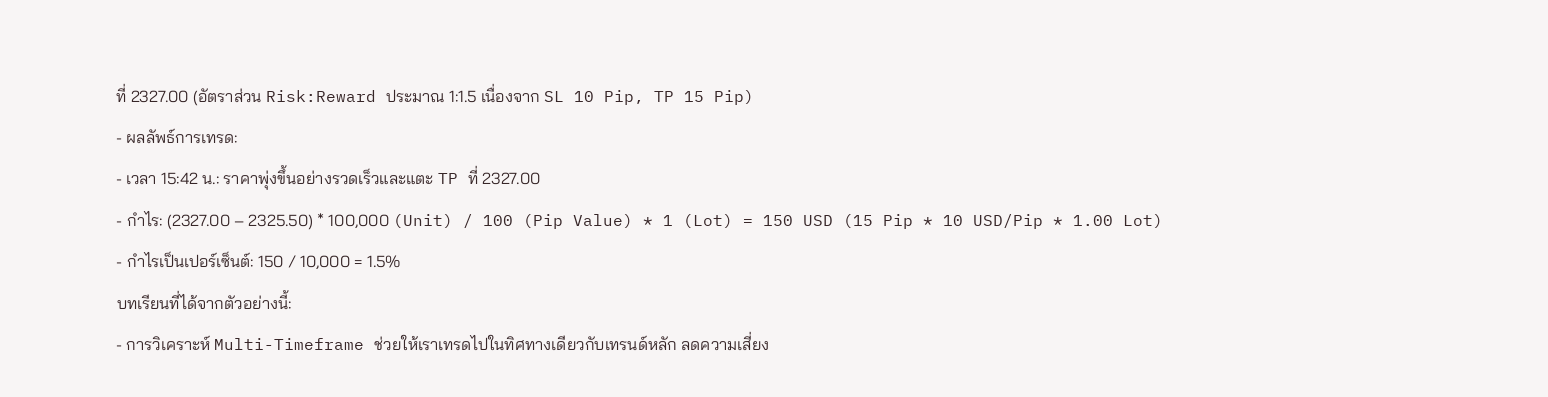ที่ 2327.00 (อัตราส่วน Risk:Reward ประมาณ 1:1.5 เนื่องจาก SL 10 Pip, TP 15 Pip)
- ผลลัพธ์การเทรด:
- เวลา 15:42 น.: ราคาพุ่งขึ้นอย่างรวดเร็วและแตะ TP ที่ 2327.00
- กำไร: (2327.00 – 2325.50) * 100,000 (Unit) / 100 (Pip Value) * 1 (Lot) = 150 USD (15 Pip * 10 USD/Pip * 1.00 Lot)
- กำไรเป็นเปอร์เซ็นต์: 150 / 10,000 = 1.5%
บทเรียนที่ได้จากตัวอย่างนี้:
- การวิเคราะห์ Multi-Timeframe ช่วยให้เราเทรดไปในทิศทางเดียวกับเทรนด์หลัก ลดความเสี่ยง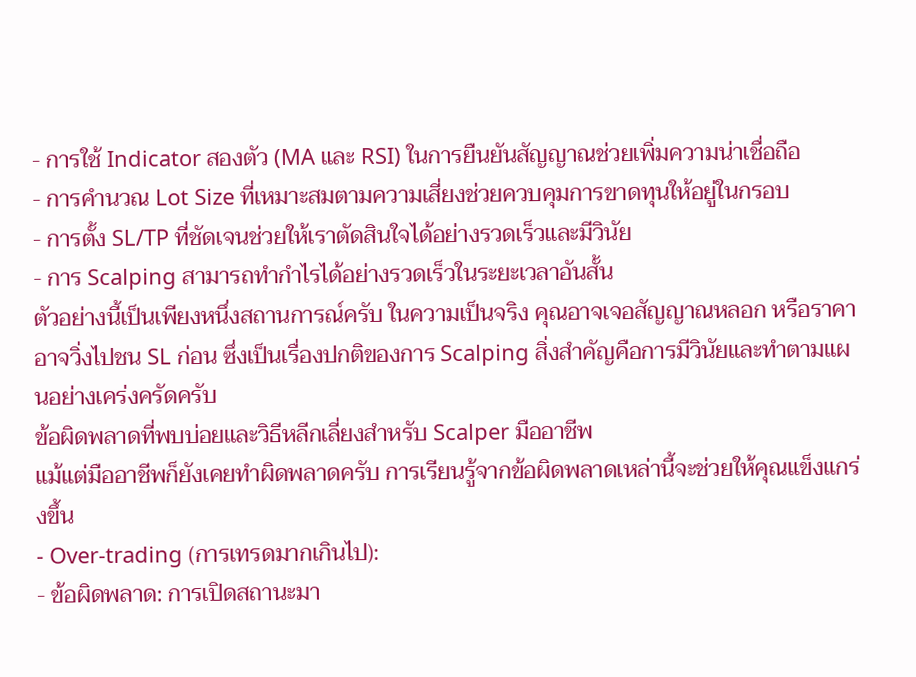- การใช้ Indicator สองตัว (MA และ RSI) ในการยืนยันสัญญาณช่วยเพิ่มความน่าเชื่อถือ
- การคำนวณ Lot Size ที่เหมาะสมตามความเสี่ยงช่วยควบคุมการขาดทุนให้อยู่ในกรอบ
- การตั้ง SL/TP ที่ชัดเจนช่วยให้เราตัดสินใจได้อย่างรวดเร็วและมีวินัย
- การ Scalping สามารถทำกำไรได้อย่างรวดเร็วในระยะเวลาอันสั้น
ตัวอย่างนี้เป็นเพียงหนึ่งสถานการณ์ครับ ในความเป็นจริง คุณอาจเจอสัญญาณหลอก หรือราคาอาจวิ่งไปชน SL ก่อน ซึ่งเป็นเรื่องปกติของการ Scalping สิ่งสำคัญคือการมีวินัยและทำตามแผนอย่างเคร่งครัดครับ
ข้อผิดพลาดที่พบบ่อยและวิธีหลีกเลี่ยงสำหรับ Scalper มืออาชีพ
แม้แต่มืออาชีพก็ยังเคยทำผิดพลาดครับ การเรียนรู้จากข้อผิดพลาดเหล่านี้จะช่วยให้คุณแข็งแกร่งขึ้น
- Over-trading (การเทรดมากเกินไป):
- ข้อผิดพลาด: การเปิดสถานะมา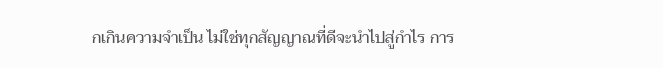กเกินความจำเป็น ไม่ใช่ทุกสัญญาณที่ดีจะนำไปสู่กำไร การ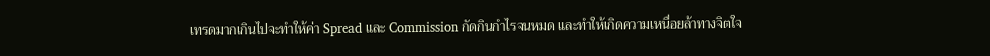เทรดมากเกินไปจะทำให้ค่า Spread และ Commission กัดกินกำไรจนหมด และทำให้เกิดความเหนื่อยล้าทางจิตใจ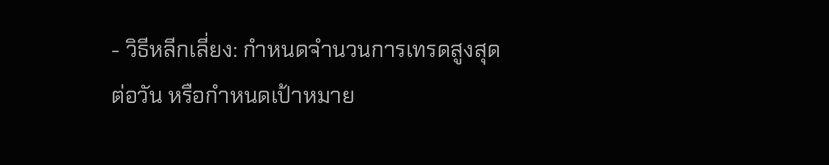- วิธีหลีกเลี่ยง: กำหนดจำนวนการเทรดสูงสุดต่อวัน หรือกำหนดเป้าหมาย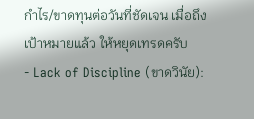กำไร/ขาดทุนต่อวันที่ชัดเจน เมื่อถึงเป้าหมายแล้ว ให้หยุดเทรดครับ
- Lack of Discipline (ขาดวินัย):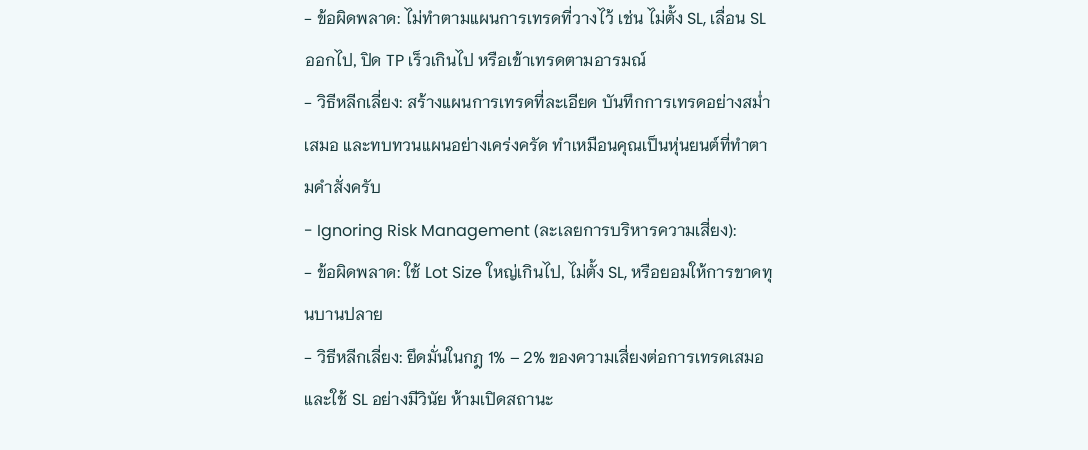- ข้อผิดพลาด: ไม่ทำตามแผนการเทรดที่วางไว้ เช่น ไม่ตั้ง SL, เลื่อน SL ออกไป, ปิด TP เร็วเกินไป หรือเข้าเทรดตามอารมณ์
- วิธีหลีกเลี่ยง: สร้างแผนการเทรดที่ละเอียด บันทึกการเทรดอย่างสม่ำเสมอ และทบทวนแผนอย่างเคร่งครัด ทำเหมือนคุณเป็นหุ่นยนต์ที่ทำตามคำสั่งครับ
- Ignoring Risk Management (ละเลยการบริหารความเสี่ยง):
- ข้อผิดพลาด: ใช้ Lot Size ใหญ่เกินไป, ไม่ตั้ง SL, หรือยอมให้การขาดทุนบานปลาย
- วิธีหลีกเลี่ยง: ยึดมั่นในกฎ 1% – 2% ของความเสี่ยงต่อการเทรดเสมอ และใช้ SL อย่างมีวินัย ห้ามเปิดสถานะ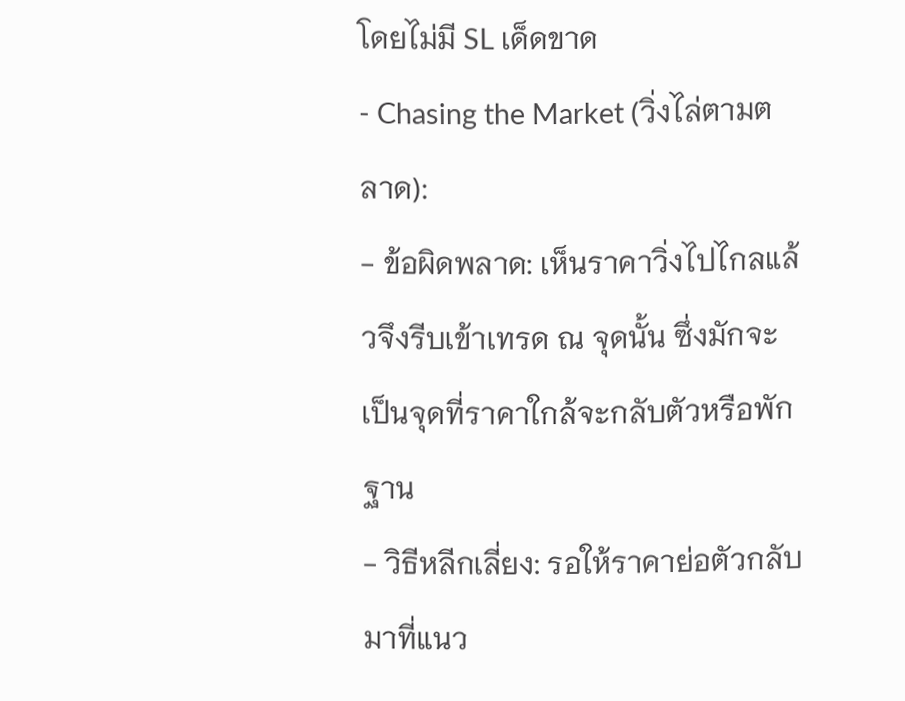โดยไม่มี SL เด็ดขาด
- Chasing the Market (วิ่งไล่ตามตลาด):
- ข้อผิดพลาด: เห็นราคาวิ่งไปไกลแล้วจึงรีบเข้าเทรด ณ จุดนั้น ซึ่งมักจะเป็นจุดที่ราคาใกล้จะกลับตัวหรือพักฐาน
- วิธีหลีกเลี่ยง: รอให้ราคาย่อตัวกลับมาที่แนว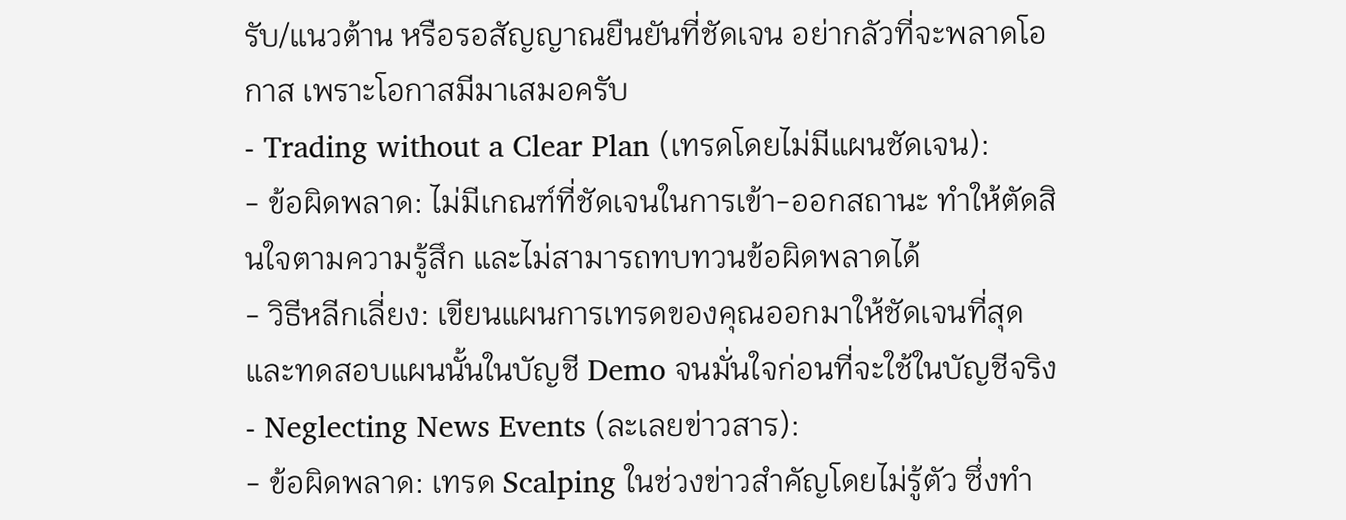รับ/แนวต้าน หรือรอสัญญาณยืนยันที่ชัดเจน อย่ากลัวที่จะพลาดโอกาส เพราะโอกาสมีมาเสมอครับ
- Trading without a Clear Plan (เทรดโดยไม่มีแผนชัดเจน):
- ข้อผิดพลาด: ไม่มีเกณฑ์ที่ชัดเจนในการเข้า-ออกสถานะ ทำให้ตัดสินใจตามความรู้สึก และไม่สามารถทบทวนข้อผิดพลาดได้
- วิธีหลีกเลี่ยง: เขียนแผนการเทรดของคุณออกมาให้ชัดเจนที่สุด และทดสอบแผนนั้นในบัญชี Demo จนมั่นใจก่อนที่จะใช้ในบัญชีจริง
- Neglecting News Events (ละเลยข่าวสาร):
- ข้อผิดพลาด: เทรด Scalping ในช่วงข่าวสำคัญโดยไม่รู้ตัว ซึ่งทำ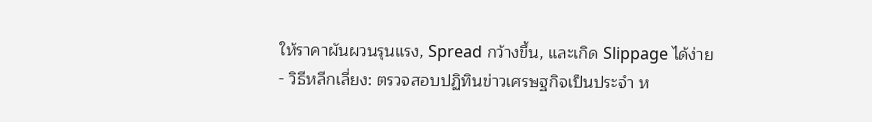ให้ราคาผันผวนรุนแรง, Spread กว้างขึ้น, และเกิด Slippage ได้ง่าย
- วิธีหลีกเลี่ยง: ตรวจสอบปฏิทินข่าวเศรษฐกิจเป็นประจำ ห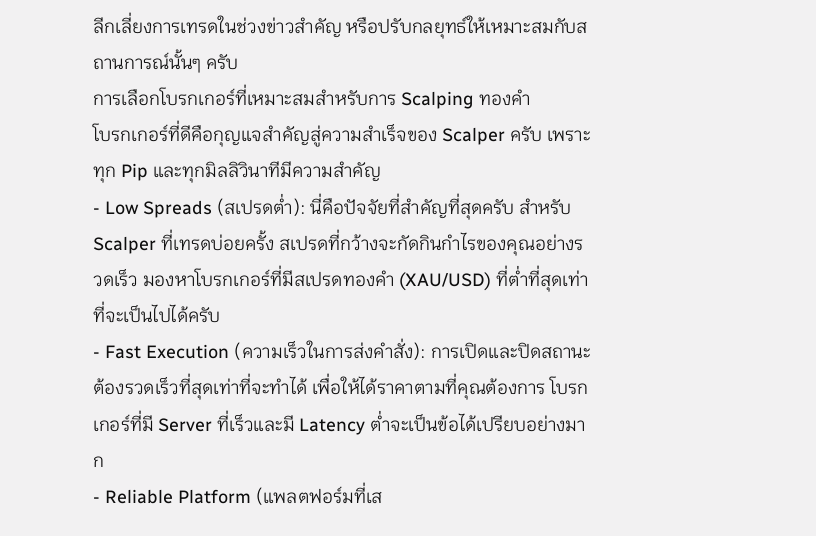ลีกเลี่ยงการเทรดในช่วงข่าวสำคัญ หรือปรับกลยุทธ์ให้เหมาะสมกับสถานการณ์นั้นๆ ครับ
การเลือกโบรกเกอร์ที่เหมาะสมสำหรับการ Scalping ทองคำ
โบรกเกอร์ที่ดีคือกุญแจสำคัญสู่ความสำเร็จของ Scalper ครับ เพราะทุก Pip และทุกมิลลิวินาทีมีความสำคัญ
- Low Spreads (สเปรดต่ำ): นี่คือปัจจัยที่สำคัญที่สุดครับ สำหรับ Scalper ที่เทรดบ่อยครั้ง สเปรดที่กว้างจะกัดกินกำไรของคุณอย่างรวดเร็ว มองหาโบรกเกอร์ที่มีสเปรดทองคำ (XAU/USD) ที่ต่ำที่สุดเท่าที่จะเป็นไปได้ครับ
- Fast Execution (ความเร็วในการส่งคำสั่ง): การเปิดและปิดสถานะต้องรวดเร็วที่สุดเท่าที่จะทำได้ เพื่อให้ได้ราคาตามที่คุณต้องการ โบรกเกอร์ที่มี Server ที่เร็วและมี Latency ต่ำจะเป็นข้อได้เปรียบอย่างมาก
- Reliable Platform (แพลตฟอร์มที่เส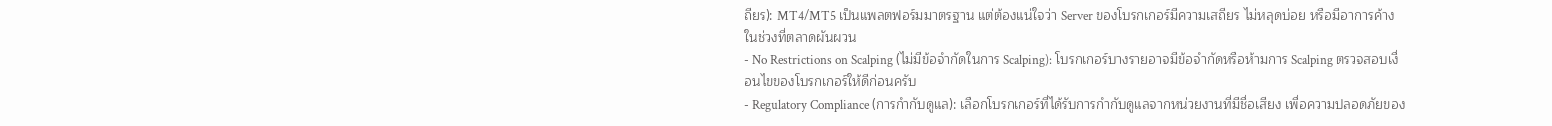ถียร): MT4/MT5 เป็นแพลตฟอร์มมาตรฐาน แต่ต้องแน่ใจว่า Server ของโบรกเกอร์มีความเสถียร ไม่หลุดบ่อย หรือมีอาการค้างในช่วงที่ตลาดผันผวน
- No Restrictions on Scalping (ไม่มีข้อจำกัดในการ Scalping): โบรกเกอร์บางรายอาจมีข้อจำกัดหรือห้ามการ Scalping ตรวจสอบเงื่อนไขของโบรกเกอร์ให้ดีก่อนครับ
- Regulatory Compliance (การกำกับดูแล): เลือกโบรกเกอร์ที่ได้รับการกำกับดูแลจากหน่วยงานที่มีชื่อเสียง เพื่อความปลอดภัยของ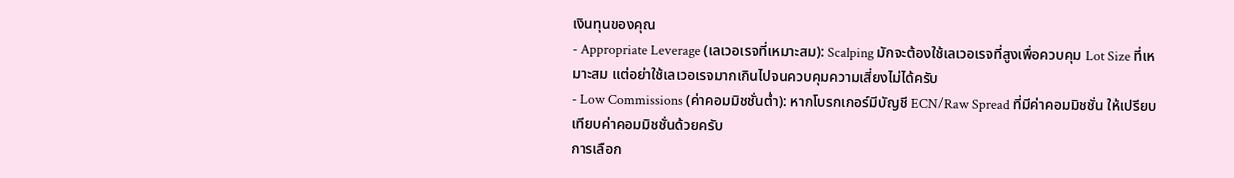เงินทุนของคุณ
- Appropriate Leverage (เลเวอเรจที่เหมาะสม): Scalping มักจะต้องใช้เลเวอเรจที่สูงเพื่อควบคุม Lot Size ที่เหมาะสม แต่อย่าใช้เลเวอเรจมากเกินไปจนควบคุมความเสี่ยงไม่ได้ครับ
- Low Commissions (ค่าคอมมิชชั่นต่ำ): หากโบรกเกอร์มีบัญชี ECN/Raw Spread ที่มีค่าคอมมิชชั่น ให้เปรียบเทียบค่าคอมมิชชั่นด้วยครับ
การเลือก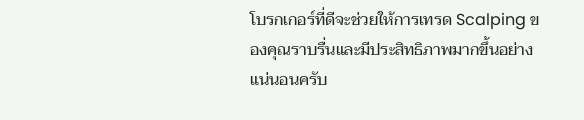โบรกเกอร์ที่ดีจะช่วยให้การเทรด Scalping ของคุณราบรื่นและมีประสิทธิภาพมากขึ้นอย่างแน่นอนครับ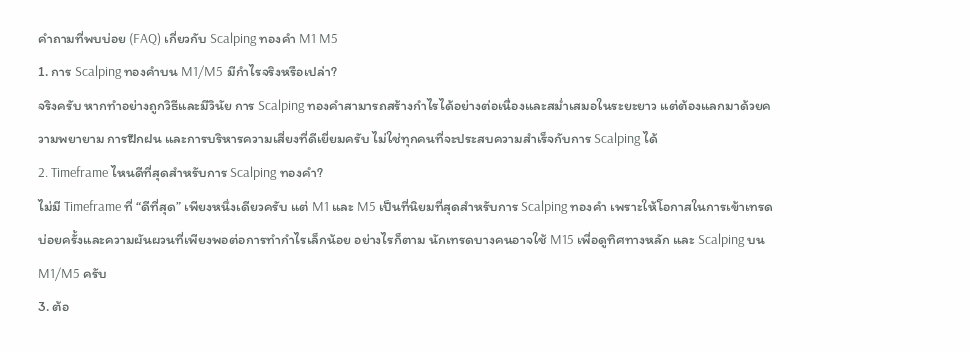คำถามที่พบบ่อย (FAQ) เกี่ยวกับ Scalping ทองคำ M1 M5
1. การ Scalping ทองคำบน M1/M5 มีกำไรจริงหรือเปล่า?
จริงครับ หากทำอย่างถูกวิธีและมีวินัย การ Scalping ทองคำสามารถสร้างกำไรได้อย่างต่อเนื่องและสม่ำเสมอในระยะยาว แต่ต้องแลกมาด้วยความพยายาม การฝึกฝน และการบริหารความเสี่ยงที่ดีเยี่ยมครับ ไม่ใช่ทุกคนที่จะประสบความสำเร็จกับการ Scalping ได้
2. Timeframe ไหนดีที่สุดสำหรับการ Scalping ทองคำ?
ไม่มี Timeframe ที่ “ดีที่สุด” เพียงหนึ่งเดียวครับ แต่ M1 และ M5 เป็นที่นิยมที่สุดสำหรับการ Scalping ทองคำ เพราะให้โอกาสในการเข้าเทรดบ่อยครั้งและความผันผวนที่เพียงพอต่อการทำกำไรเล็กน้อย อย่างไรก็ตาม นักเทรดบางคนอาจใช้ M15 เพื่อดูทิศทางหลัก และ Scalping บน M1/M5 ครับ
3. ต้อ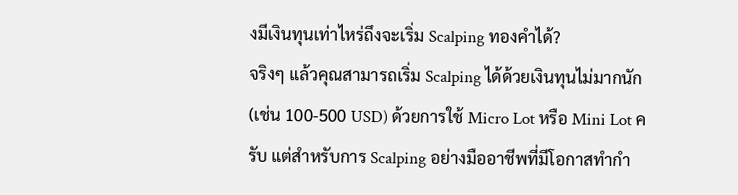งมีเงินทุนเท่าไหร่ถึงจะเริ่ม Scalping ทองคำได้?
จริงๆ แล้วคุณสามารถเริ่ม Scalping ได้ด้วยเงินทุนไม่มากนัก (เช่น 100-500 USD) ด้วยการใช้ Micro Lot หรือ Mini Lot ครับ แต่สำหรับการ Scalping อย่างมืออาชีพที่มีโอกาสทำกำ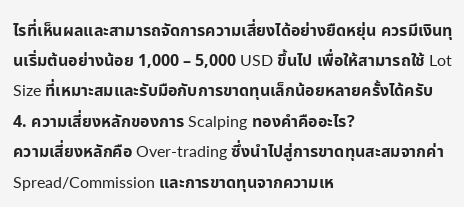ไรที่เห็นผลและสามารถจัดการความเสี่ยงได้อย่างยืดหยุ่น ควรมีเงินทุนเริ่มต้นอย่างน้อย 1,000 – 5,000 USD ขึ้นไป เพื่อให้สามารถใช้ Lot Size ที่เหมาะสมและรับมือกับการขาดทุนเล็กน้อยหลายครั้งได้ครับ
4. ความเสี่ยงหลักของการ Scalping ทองคำคืออะไร?
ความเสี่ยงหลักคือ Over-trading ซึ่งนำไปสู่การขาดทุนสะสมจากค่า Spread/Commission และการขาดทุนจากความเห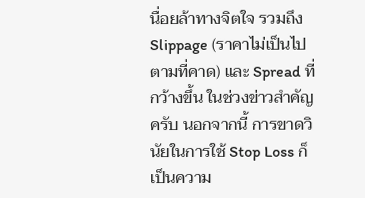นื่อยล้าทางจิตใจ รวมถึง Slippage (ราคาไม่เป็นไปตามที่คาด) และ Spread ที่กว้างขึ้น ในช่วงข่าวสำคัญครับ นอกจากนี้ การขาดวินัยในการใช้ Stop Loss ก็เป็นความ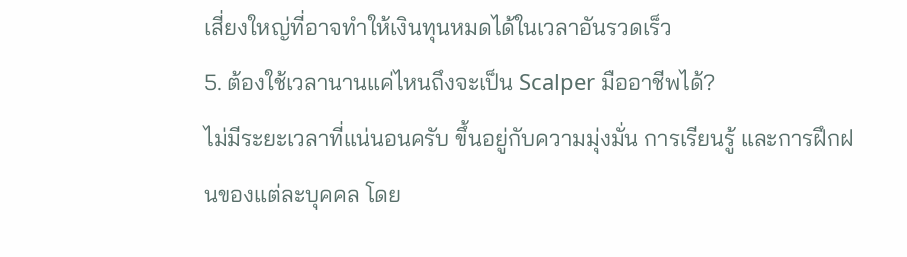เสี่ยงใหญ่ที่อาจทำให้เงินทุนหมดได้ในเวลาอันรวดเร็ว
5. ต้องใช้เวลานานแค่ไหนถึงจะเป็น Scalper มืออาชีพได้?
ไม่มีระยะเวลาที่แน่นอนครับ ขึ้นอยู่กับความมุ่งมั่น การเรียนรู้ และการฝึกฝนของแต่ละบุคคล โดย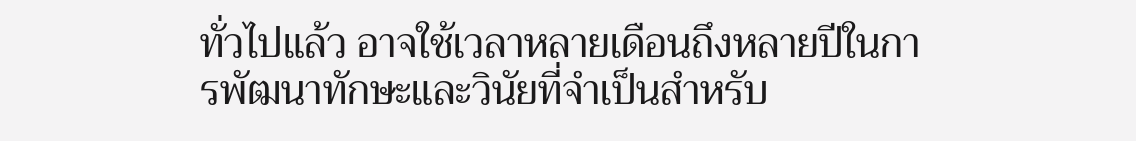ทั่วไปแล้ว อาจใช้เวลาหลายเดือนถึงหลายปีในการพัฒนาทักษะและวินัยที่จำเป็นสำหรับ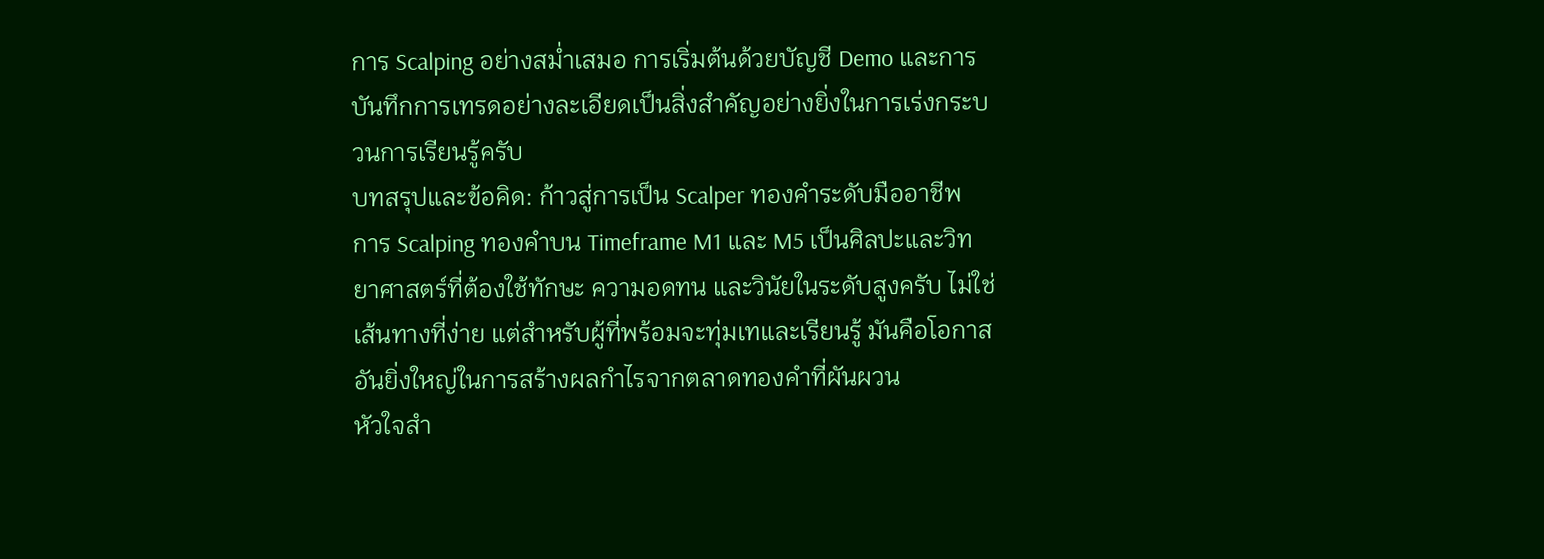การ Scalping อย่างสม่ำเสมอ การเริ่มต้นด้วยบัญชี Demo และการบันทึกการเทรดอย่างละเอียดเป็นสิ่งสำคัญอย่างยิ่งในการเร่งกระบวนการเรียนรู้ครับ
บทสรุปและข้อคิด: ก้าวสู่การเป็น Scalper ทองคำระดับมืออาชีพ
การ Scalping ทองคำบน Timeframe M1 และ M5 เป็นศิลปะและวิทยาศาสตร์ที่ต้องใช้ทักษะ ความอดทน และวินัยในระดับสูงครับ ไม่ใช่เส้นทางที่ง่าย แต่สำหรับผู้ที่พร้อมจะทุ่มเทและเรียนรู้ มันคือโอกาสอันยิ่งใหญ่ในการสร้างผลกำไรจากตลาดทองคำที่ผันผวน
หัวใจสำ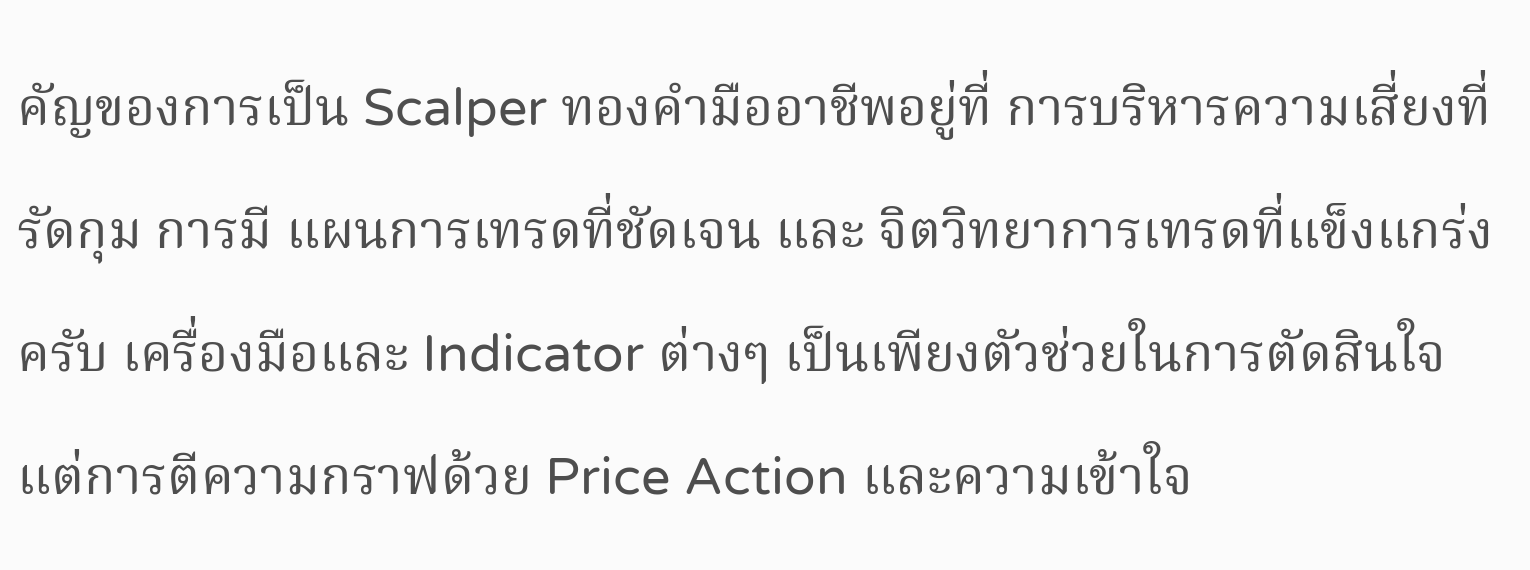คัญของการเป็น Scalper ทองคำมืออาชีพอยู่ที่ การบริหารความเสี่ยงที่รัดกุม การมี แผนการเทรดที่ชัดเจน และ จิตวิทยาการเทรดที่แข็งแกร่ง ครับ เครื่องมือและ Indicator ต่างๆ เป็นเพียงตัวช่วยในการตัดสินใจ แต่การตีความกราฟด้วย Price Action และความเข้าใจ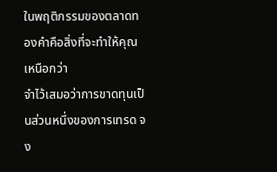ในพฤติกรรมของตลาดทองคำคือสิ่งที่จะทำให้คุณเหนือกว่า
จำไว้เสมอว่าการขาดทุนเป็นส่วนหนึ่งของการเทรด จง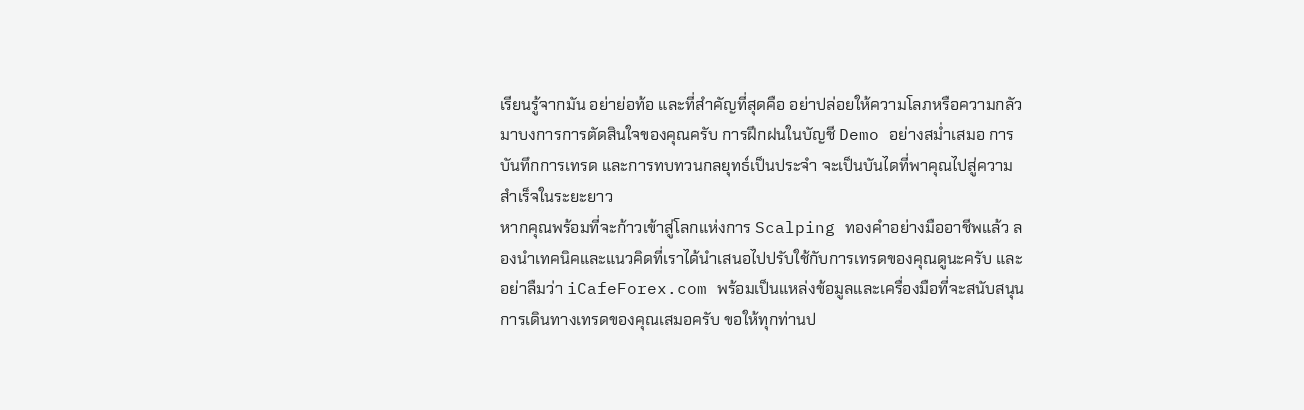เรียนรู้จากมัน อย่าย่อท้อ และที่สำคัญที่สุดคือ อย่าปล่อยให้ความโลภหรือความกลัวมาบงการการตัดสินใจของคุณครับ การฝึกฝนในบัญชี Demo อย่างสม่ำเสมอ การบันทึกการเทรด และการทบทวนกลยุทธ์เป็นประจำ จะเป็นบันไดที่พาคุณไปสู่ความสำเร็จในระยะยาว
หากคุณพร้อมที่จะก้าวเข้าสู่โลกแห่งการ Scalping ทองคำอย่างมืออาชีพแล้ว ลองนำเทคนิคและแนวคิดที่เราได้นำเสนอไปปรับใช้กับการเทรดของคุณดูนะครับ และอย่าลืมว่า iCafeForex.com พร้อมเป็นแหล่งข้อมูลและเครื่องมือที่จะสนับสนุนการเดินทางเทรดของคุณเสมอครับ ขอให้ทุกท่านป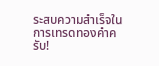ระสบความสำเร็จในการเทรดทองคำครับ!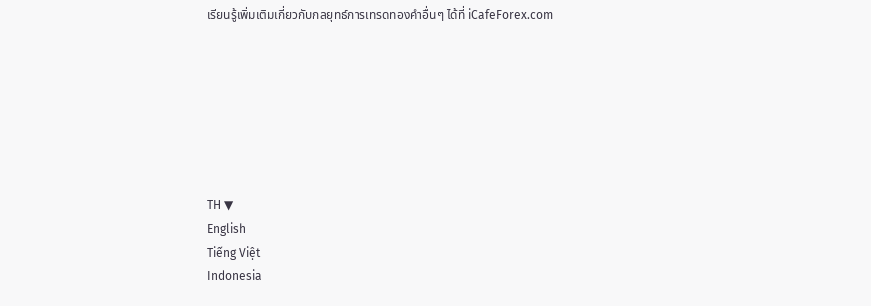เรียนรู้เพิ่มเติมเกี่ยวกับกลยุทธ์การเทรดทองคำอื่นๆ ได้ที่ iCafeForex.com







TH ▼
English
Tiếng Việt
Indonesia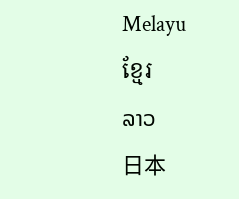Melayu
ខ្មែរ
ລາວ
日本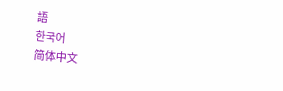語
한국어
简体中文